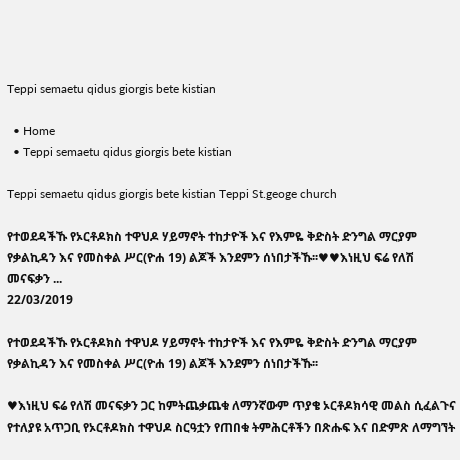Teppi semaetu qidus giorgis bete kistian

  • Home
  • Teppi semaetu qidus giorgis bete kistian

Teppi semaetu qidus giorgis bete kistian Teppi St.geoge church

የተወደዳችኹ የኦርቶዶክስ ተዋህዶ ሃይማኖት ተከታዮች እና የእምዬ ቅድስት ድንግል ማርያም የቃልኪዳን እና የመስቀል ሥር(ዮሐ 19) ልጆች እንደምን ሰነበታችኹ፡፡♥♥እነዚህ ፍሬ የለሽ መናፍቃን ...
22/03/2019

የተወደዳችኹ የኦርቶዶክስ ተዋህዶ ሃይማኖት ተከታዮች እና የእምዬ ቅድስት ድንግል ማርያም የቃልኪዳን እና የመስቀል ሥር(ዮሐ 19) ልጆች እንደምን ሰነበታችኹ፡፡

♥እነዚህ ፍሬ የለሽ መናፍቃን ጋር ከምትጨቃጨቁ ለማንኛውም ጥያቄ ኦርቶዶክሳዊ መልስ ሲፈልጉና የተለያዩ አጥጋቢ የኦርቶዶክስ ተዋህዶ ስርዓቷን የጠበቁ ትምሕርቶችን በጽሑፍ እና በድምጽ ለማግኘት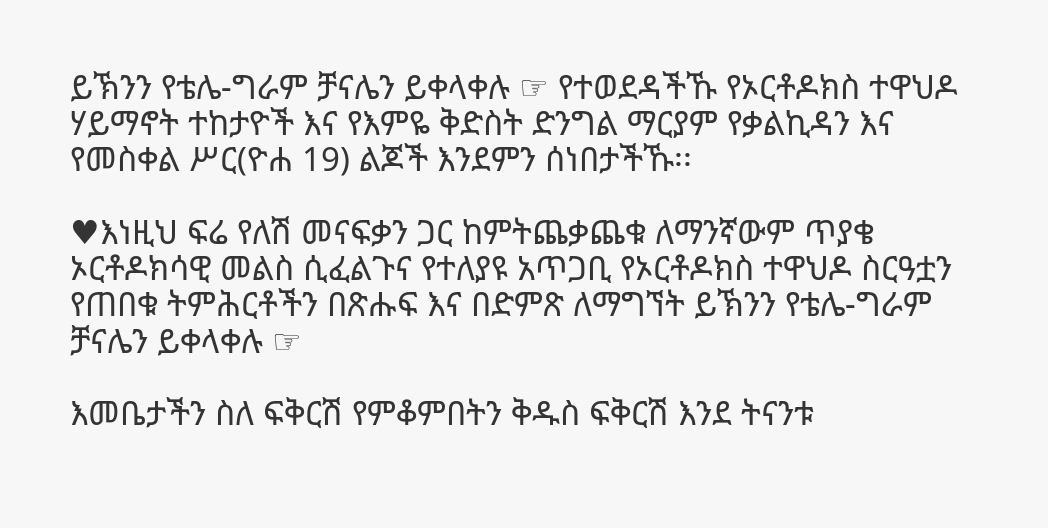ይኽንን የቴሌ-ግራም ቻናሌን ይቀላቀሉ ☞ የተወደዳችኹ የኦርቶዶክስ ተዋህዶ ሃይማኖት ተከታዮች እና የእምዬ ቅድስት ድንግል ማርያም የቃልኪዳን እና የመስቀል ሥር(ዮሐ 19) ልጆች እንደምን ሰነበታችኹ፡፡

♥እነዚህ ፍሬ የለሽ መናፍቃን ጋር ከምትጨቃጨቁ ለማንኛውም ጥያቄ ኦርቶዶክሳዊ መልስ ሲፈልጉና የተለያዩ አጥጋቢ የኦርቶዶክስ ተዋህዶ ስርዓቷን የጠበቁ ትምሕርቶችን በጽሑፍ እና በድምጽ ለማግኘት ይኽንን የቴሌ-ግራም ቻናሌን ይቀላቀሉ ☞

እመቤታችን ስለ ፍቅርሽ የምቆምበትን ቅዱስ ፍቅርሽ እንደ ትናንቱ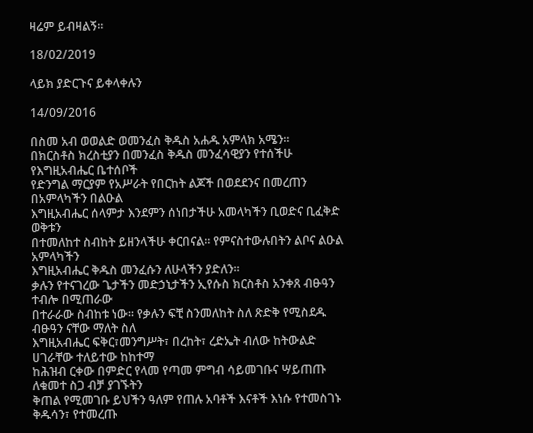ዛሬም ይብዛልኝ፡፡

18/02/2019

ላይክ ያድርጉና ይቀላቀሉን

14/09/2016

በስመ አብ ወወልድ ወመንፈስ ቅዱስ አሐዱ አምላክ አሜን፡፡
በክርስቶስ ክረስቲያን በመንፈስ ቅዱስ መንፈሳዊያን የተሰችሁ የእግዚአብሔር ቤተሰቦች
የድንግል ማርያም የአሥራት የበርከት ልጆች በወደደንና በመረጠን በአምላካችን በልዑል
እግዚአብሔር ሰላምታ እንደምን ሰነበታችሁ አመላካችን ቢወድና ቢፈቅድ ወቅቱን
በተመለከተ ስብከት ይዘንላችሁ ቀርበናል፡፡ የምናስተውሉበትን ልቦና ልዑል አምላካችን
እግዚአብሔር ቅዱስ መንፈሱን ለሁላችን ያድለን፡፡
ቃሉን የተናገረው ጌታችን መድኃኒታችን ኢየሱስ ክርስቶስ አንቀጸ ብፁዓን ተብሎ በሚጠራው
በተራራው ስብከቱ ነው፡፡ የቃሉን ፍቺ ስንመለከት ስለ ጽድቅ የሚስደዱ ብፁዓን ናቸው ማለት ስለ
እግዚአብሔር ፍቅር፣መንግሥት፣ በረከት፣ ረድኤት ብለው ከትውልድ ሀገራቸው ተለይተው ከከተማ
ከሕዝብ ርቀው በምድር የላመ የጣመ ምግብ ሳይመገቡና ሣይጠጡ ለቁመተ ስጋ ብቻ ያገኙትን
ቅጠል የሚመገቡ ይህችን ዓለም የጠሉ አባቶች እናቶች እነሱ የተመስገኑ ቅዱሳን፣ የተመረጡ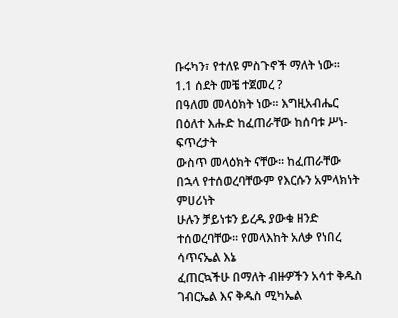ቡሩካን፣ የተለዩ ምስጉኖች ማለት ነው፡፡
1.1 ሰደት መቼ ተጀመረ ?
በዓለመ መላዕክት ነው፡፡ እግዚአብሔር በዕለተ እሑድ ከፈጠራቸው ከሰባቱ ሥነ-ፍጥረታት
ውስጥ መላዕክት ናቸው፡፡ ከፈጠራቸው በኋላ የተሰወረባቸውም የእርሱን አምላክነት ምሀሪነት
ሁሉን ቻይነቱን ይረዱ ያውቁ ዘንድ ተሰወረባቸው፡፡ የመላእከት አለቃ የነበረ ሳጥናኤል እኔ
ፈጠርኳችሁ በማለት ብዙዎችን አሳተ ቅዱስ ገብርኤል እና ቅዱስ ሚካኤል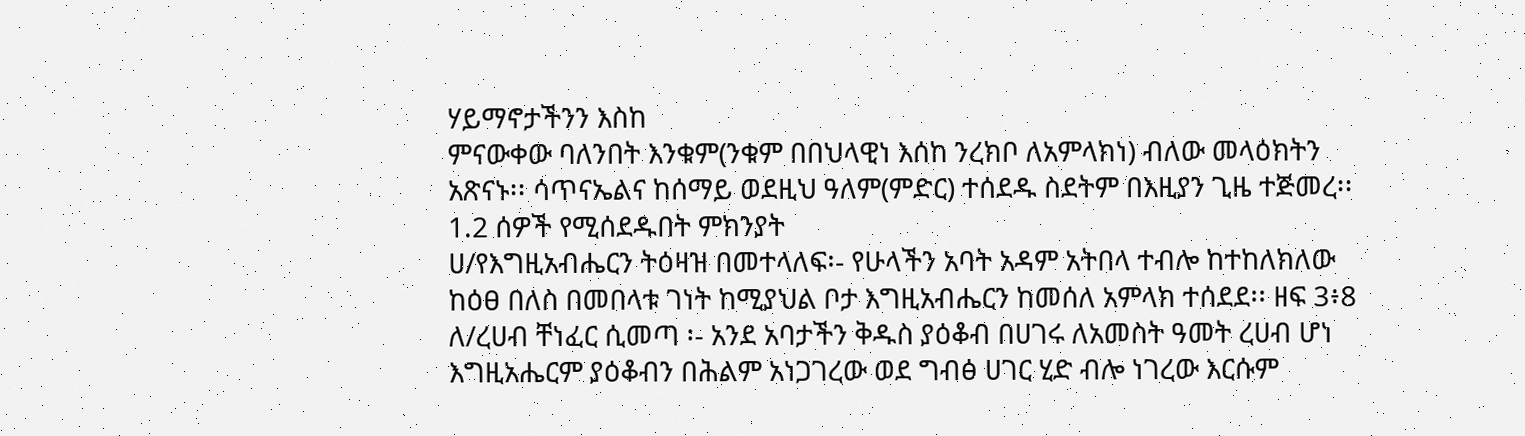ሃይማኖታችንን እስከ
ምናውቀው ባለንበት እንቁም(ንቁም በበህላዊነ እሰከ ንረክቦ ለአምላክነ) ብለው መላዕክትን
አጽናኑ፡፡ ሳጥናኤልና ከሰማይ ወደዚህ ዓለም(ምድር) ተሰደዱ ስደትም በእዚያን ጊዜ ተጅመረ፡፡
1.2 ሰዎች የሚሰደዱበት ምክንያት
ሀ/የእግዚአብሔርን ትዕዛዝ በመተላለፍ፡- የሁላችን አባት አዳም አትበላ ተብሎ ከተከለክለው
ከዕፀ በለስ በመበላቱ ገነት ከሚያህል ቦታ እግዚአብሔርን ከመሰለ አምላክ ተሰደደ፡፡ ዘፍ 3፥8
ለ/ረሀብ ቸነፈር ሲመጣ ፡- አንደ አባታችን ቅዱስ ያዕቆብ በሀገሩ ለአመስት ዓመት ረሀብ ሆነ
እግዚአሔርም ያዕቆብን በሕልም አነጋገረው ወደ ግብፅ ሀገር ሂድ ብሎ ነገረው እርሱም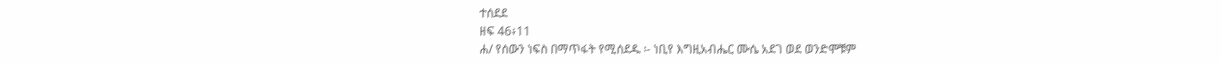ተሰደደ
ዘፍ 46፥11
ሐ/ የሰውን ነፍስ በማጥፋት የሚሰደዱ ፡- ነቢየ እግዚአብሔር ሙሴ አደገ ወደ ወንድሞቹም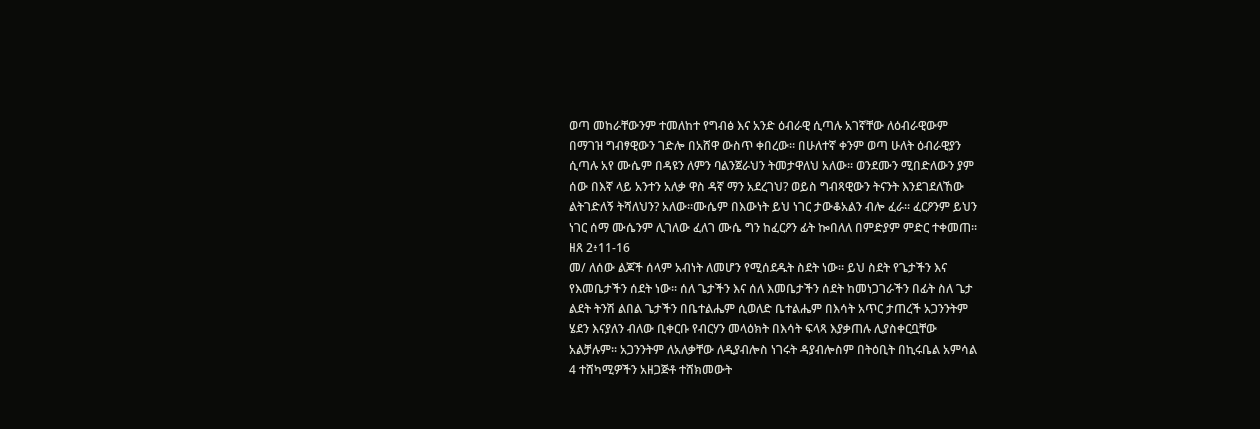ወጣ መከራቸውንም ተመለከተ የግብፅ እና አንድ ዕብራዊ ሲጣሉ አገኛቸው ለዕብራዊውም
በማገዝ ግብፃዊውን ገድሎ በአሸዋ ውስጥ ቀበረው፡፡ በሁለተኛ ቀንም ወጣ ሁለት ዕብራዊያን
ሲጣሉ አየ ሙሴም በዳዩን ለምን ባልንጀራህን ትመታዋለህ አለው፡፡ ወንደሙን ሚበድለውን ያም
ሰው በእኛ ላይ አንተን አለቃ ዋስ ዳኛ ማን አደረገህ? ወይስ ግብጻዊውን ትናንት እንደገደለኸው
ልትገድለኝ ትሻለህን? አለው፡፡ሙሴም በእውነት ይህ ነገር ታውቆአልን ብሎ ፈራ፡፡ ፈርዖንም ይህን
ነገር ሰማ ሙሴንም ሊገለው ፈለገ ሙሴ ግን ከፈርዖን ፊት ኰበለለ በምድያም ምድር ተቀመጠ፡፡
ዘጸ 2፥11-16
መ/ ለሰው ልጆች ሰላም አብነት ለመሆን የሚሰደዱት ስደት ነው፡፡ ይህ ስደት የጌታችን እና
የእመቤታችን ሰደት ነው፡፡ ሰለ ጌታችን እና ሰለ እመቤታችን ሰደት ከመነጋገራችን በፊት ስለ ጌታ
ልደት ትንሽ ልበል ጌታችን በቤተልሔም ሲወለድ ቤተልሔም በእሳት አጥር ታጠረች አጋንንትም
ሄደን እናያለን ብለው ቢቀርቡ የብርሃን መላዕክት በእሳት ፍላጻ እያቃጠሉ ሊያስቀርቧቸው
አልቻሉም፡፡ አጋንንትም ለአለቃቸው ለዲያብሎስ ነገሩት ዳያብሎስም በትዕቢት በኪሩቤል አምሳል
4 ተሸካሚዎችን አዘጋጅቶ ተሸክመውት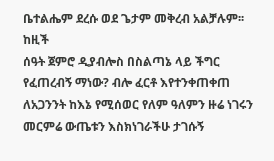ቤተልሔም ደረሱ ወደ ጌታም መቅረብ አልቻሉም፡፡ ከዚች
ሰዓት ጀምሮ ዲያብሎስ በስልጣኔ ላይ ችግር የፈጠረብኝ ማነው? ብሎ ፈርቶ እየተንቀጠቀጠ
ለአጋንንት ከእኔ የሚሰወር የለም ዓለምን ዙሬ ነገሩን መርምሬ ውጤቱን እስክነገራችሁ ታገሱኝ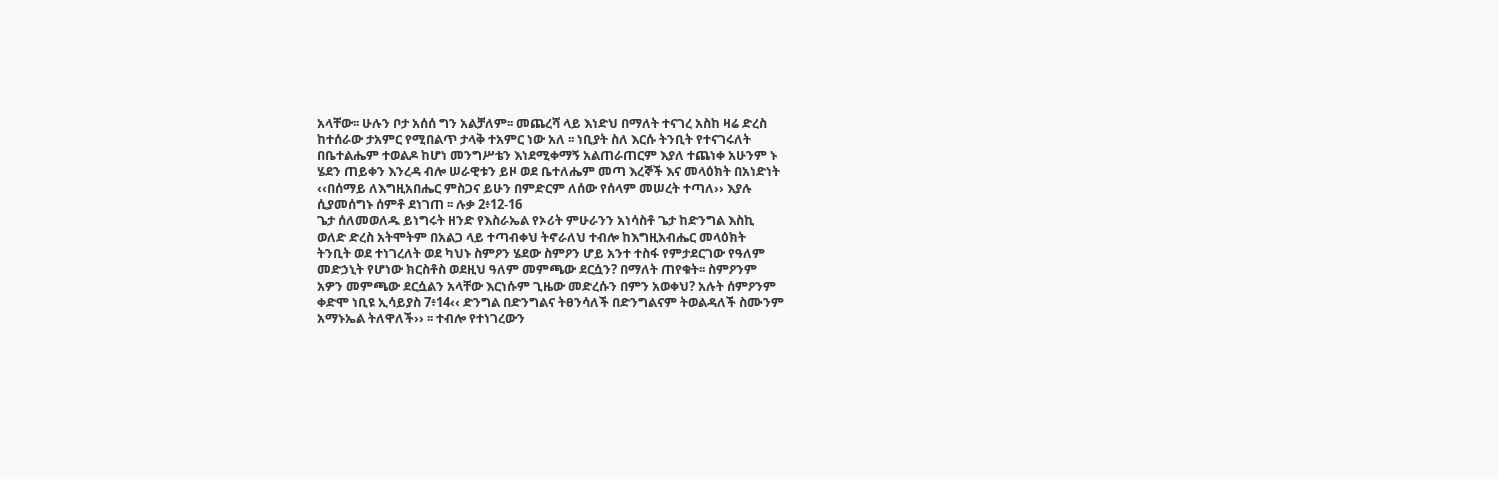አላቸው፡፡ ሁሉን ቦታ አሰሰ ግን አልቻለም፡፡ መጨረሻ ላይ እነድህ በማለት ተናገረ አስከ ዛሬ ድረስ
ከተሰራው ታአምር የሚበልጥ ታላቅ ተአምር ነው አለ ፡፡ ነቢያት ስለ እርሱ ትንቢት የተናገሩለት
በቤተልሔም ተወልዶ ከሆነ መንግሥቴን እነደሚቀማኝ አልጠራጠርም እያለ ተጨነቀ አሁንም ኑ
ሄደን ጠይቀን እንረዳ ብሎ ሠራዊቱን ይዞ ወደ ቤተለሔም መጣ እረኞች እና መላዕክት በአነድነት
‹‹በሰማይ ለእግዚአበሔር ምስጋና ይሁን በምድርም ለሰው የሰላም መሠረት ተጣለ›› እያሉ
ሲያመሰግኑ ሰምቶ ደነገጠ ፡፡ ሉቃ 2፥12-16
ጌታ ሰለመወለዱ ይነግሩት ዘንድ የእስራኤል የኦሪት ምሁራንን አነሳስቶ ጌታ ከድንግል እስኪ
ወለድ ድረስ አትሞትም በአልጋ ላይ ተጣብቀህ ትኖራለህ ተብሎ ከእግዚአብሔር መላዕክት
ትንቢት ወደ ተነገረለት ወደ ካህኑ ስምዖን ሄደው ስምዖን ሆይ አንተ ተስፋ የምታደርገው የዓለም
መድኃኒት የሆነው ክርስቶስ ወደዚህ ዓለም መምጫው ደርሷን? በማለት ጠየቁት፡፡ ስምዖንም
አዎን መምጫው ደርሷልን አላቸው እርነሱም ጊዜው መድረሱን በምን አወቀህ? አሉት ሰምዖንም
ቀድሞ ነቢዩ ኢሳይያስ 7፥14‹‹ ድንግል በድንግልና ትፀንሳለች በድንግልናም ትወልዳለች ስሙንም
አማኑኤል ትለዋለች›› ፡፡ ተብሎ የተነገረውን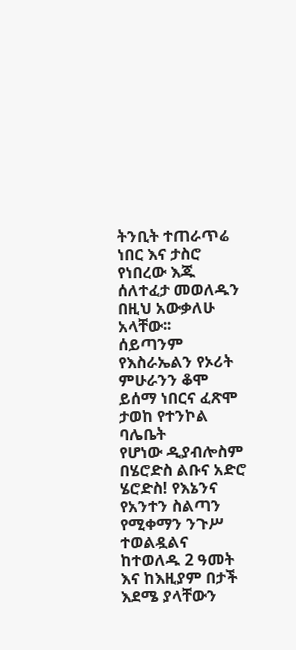ትንቢት ተጠራጥሬ ነበር እና ታስሮ የነበረው እጁ
ሰለተፈታ መወለዱን በዚህ አውቃለሁ አላቸው፡፡
ሰይጣንም የእስራኤልን የኦሪት ምሁራንን ቆሞ ይሰማ ነበርና ፈጽሞ ታወከ የተንኮል ባሌቤት
የሆነው ዲያብሎስም በሄሮድስ ልቡና አድሮ ሄሮድስ! የእኔንና የአንተን ስልጣን የሚቀማን ንጉሥ
ተወልዷልና ከተወለዱ 2 ዓመት እና ከእዚያም በታች እደሜ ያላቸውን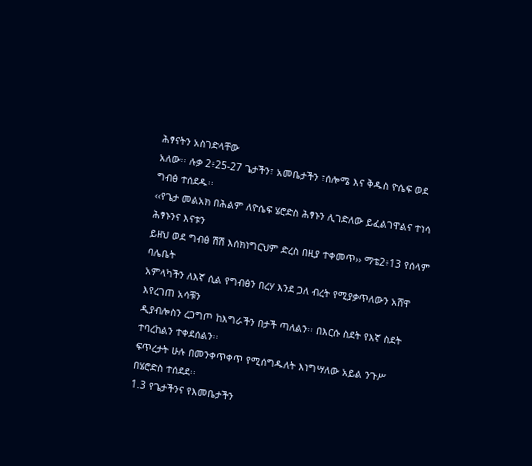ሕፃናትን አስገድላቸው
አለው፡፡ ሉቃ 2፥25-27 ጌታችን፣ አመቤታችን ፣ሰሎሜ እና ቅዱስ ዮሴፍ ወደ ግብፅ ተሰደዱ፡፡
‹‹የጌታ መልአክ በሕልም ለዮሴፍ ሄሮድስ ሕፃኑን ሊገድለው ይፈልገዋልና ተነሳ ሕፃኑንና እናቱን
ይዘህ ወደ ግብፅ ሽሽ እሰክነግርህም ድረስ በዚያ ተቀመጥ›› ማቴ2፥13 የሰላም ባሌቤት
አምላካችን ለእኛ ሲል የግብፅን በረሃ እንደ ጋለ ብረት የሚያቃጥለውን አሸዋ እየረገጠ አሳቹን
ዲያብሎስን ረጋግጦ ከእግራችን በታች ጣለልን፡፡ በእርሱ ስደት የእኛ ስደት ተባረከልን ተቀደሰልን፡፡
ፍጥረታት ሁሉ በመንቀጥቀጥ የሚሰግዱለት እነግሣለው አይል ንጉሥ በሄሮድስ ተሰደደ፡፡
1.3 የጌታችንና የእመቤታችን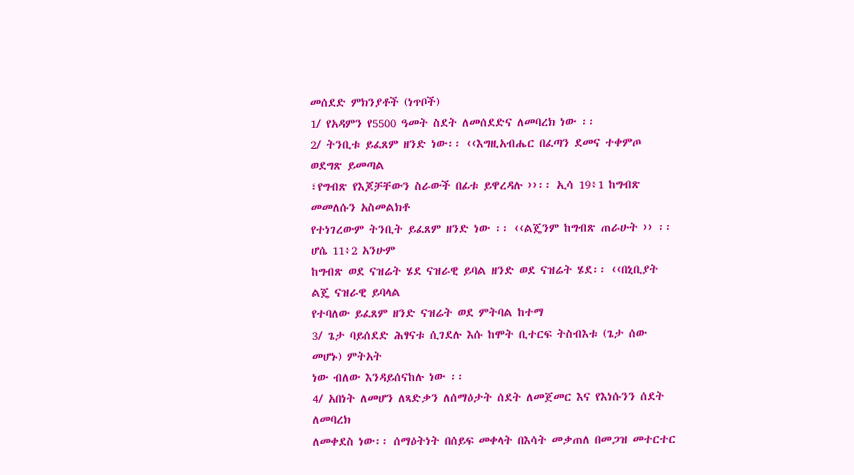መሰደድ ምክንያቶች (ነጥቦች)
1/ የአዳምን የ5500 ዓመት ስደት ለመሰደድና ለመባረክ ነው ፡፡
2/ ትንቢቱ ይፈጸም ዘንድ ነው፡፡ ‹‹እግዚአብሔር በፈጣን ደመና ተቀምጦ ወደግጽ ይመጣል
፣የግብጽ የእጆቻቸውን ስራውች በፊቱ ይዋረዳሉ ››፡፡ ኢሳ 19፥1 ከግብጽ መመለሱን አስመልክቶ
የተነገረውም ትንቢት ይፈጸም ዘንድ ነው ፡፡ ‹‹ልጄንም ከግብጽ ጠራሁት ›› ፡፡ሆሴ 11፥2 አንሁም
ከግብጽ ወደ ናዝሬት ሄደ ናዝራዊ ይባል ዘንድ ወደ ናዝሬት ሄደ፡፡ ‹‹በኒቢያት ልጄ ናዝራዊ ይባላል
የተባለው ይፈጸም ዘንድ ናዝሬት ወደ ምትባል ከተማ
3/ ጌታ ባይሰደድ ሕፃናቱ ሲገደሉ እሱ ከሞት ቢተርፍ ትስብእቱ (ጌታ ሰው መሆኑ) ምትአት
ነው ብለው እንዳይሰናከሉ ነው ፡፡
4/ አበነት ለመሆን ለጻድቃን ለሰማዕታት ሰደት ለመጀመር እና የእነሱንን ሰደት ለመባረክ
ለመቀደስ ነው፡፡ ሰማዕትነት በሰይፍ መቀላት በእሳት መቃጠለ በመጋዝ መተርተር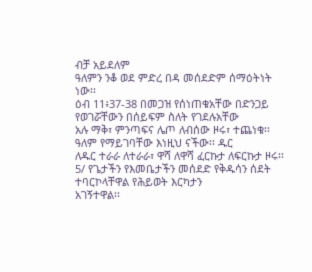ብቻ አይደለም
ዓለምን ንቆ ወደ ምድረ በዳ መሰደድም ሰማዕትነት ነው፡፡
ዕብ 11፥37-38 በመጋዝ የሰነጠቁአቸው በድንጋይ የወገሯቸውን በሰይፍም ስለት የገደሉአቸው
አሉ ማቅ፣ ምንጣፍና ሌጦ ለብሰው ዞሩ፣ ተጨነቁ፡፡ ዓለም የማይገባቸው እነዚህ ናችው፡፡ ዱር
ለዱር ተራራ ለተራራ፣ ዋሻ ለዋሻ ፈርኩታ ለፍርኩታ ዞሩ፡፡
5/ የጌታችን የእመቤታችን መሰደድ የቅዱሳን ሰደት ተባርኮላቸዋል የሕይወት እርካታን
አገኝተዋል፡፡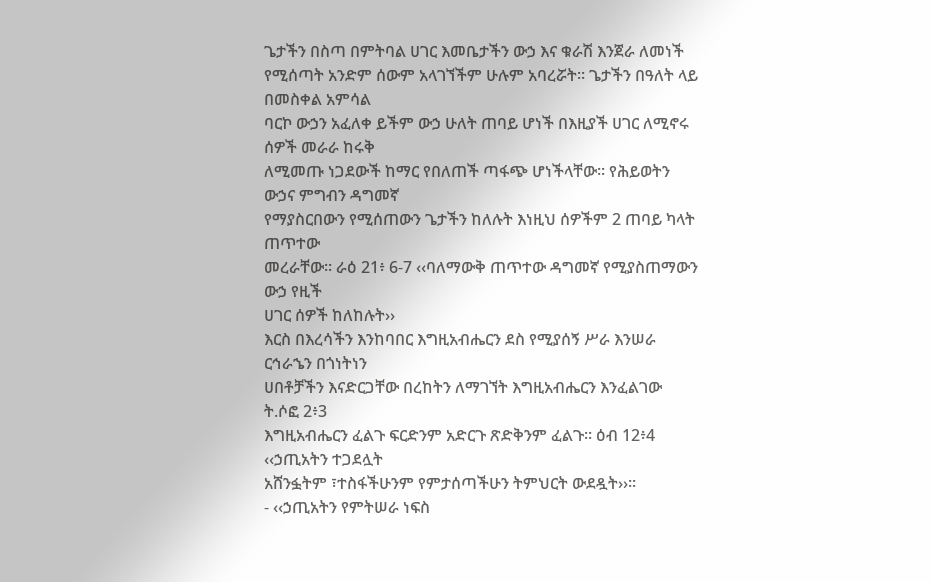ጌታችን በስጣ በምትባል ሀገር እመቤታችን ውኃ እና ቁራሽ እንጀራ ለመነች
የሚሰጣት አንድም ሰውም አላገኘችም ሁሉም አባረሯት፡፡ ጌታችን በዓለት ላይ በመስቀል አምሳል
ባርኮ ውኃን አፈለቀ ይችም ውኃ ሁለት ጠባይ ሆነች በእዚያች ሀገር ለሚኖሩ ሰዎች መራራ ከሩቅ
ለሚመጡ ነጋደውች ከማር የበለጠች ጣፋጭ ሆነችላቸው፡፡ የሕይወትን ውኃና ምግብን ዳግመኛ
የማያስርበውን የሚሰጠውን ጌታችን ከለሉት እነዚህ ሰዎችም 2 ጠባይ ካላት ጠጥተው
መረራቸው፡፡ ራዕ 21፥ 6-7 ‹‹ባለማውቅ ጠጥተው ዳግመኛ የሚያስጠማውን ውኃ የዚች
ሀገር ሰዎች ከለከሉት››
እርስ በእረሳችን እንከባበር እግዚአብሔርን ደስ የሚያሰኝ ሥራ እንሠራ ርኅራኄን በጎነትነን
ሀበቶቻችን እናድርጋቸው በረከትን ለማገኘት እግዚአብሔርን እንፈልገው ት.ሶፎ 2፥3
እግዚአብሔርን ፈልጉ ፍርድንም አድርጉ ጽድቅንም ፈልጉ፡፡ ዕብ 12፥4 ‹‹ኃጢአትን ተጋደሏት
አሸንፏትም ፣ተስፋችሁንም የምታሰጣችሁን ትምህርት ውደዷት››፡፡
- ‹‹ኃጢአትን የምትሠራ ነፍስ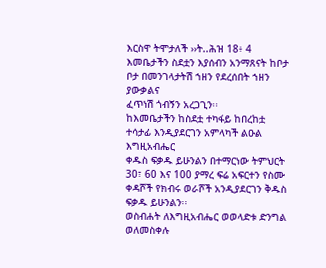እርስዋ ትሞታለች ››ት..ሕዝ 18፥ 4
እመቤታችን ስደቷን እያሰብን አንማጸናት ከቦታ ቦታ በመንገላታትሽ ኀዘን የደረሰበት ኀዘን ያውቃልና
ፈጥነሽ ጎብኝን አረጋጊን፡፡
ከእመቤታችን ከስደቷ ተካፋይ ከበረከቷ ተሳታፊ እንዲያደርገን አምላካች ልዑል እግዚአብሔር
ቀዱስ ፍቃዱ ይሁንልን በተማርነው ትምህርት 30፣ 60 እና 100 ያማረ ፍሬ አፍርተን የስሙ
ቀዳሾች የክብሩ ወራሾች አንዲያደርገን ቅዱስ ፍቃዱ ይሁንልን፡፡
ወስብሐት ለእግዚአብሔር ወወላድቱ ድንግል ወለመስቀሉ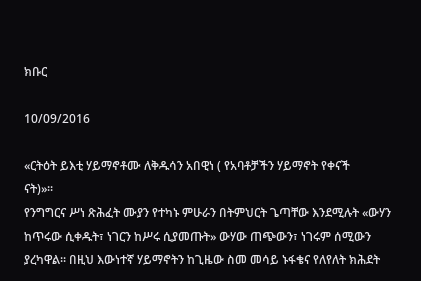ክቡር

10/09/2016

«ርትዕት ይእቲ ሃይማኖቶሙ ለቅዱሳን አበዊነ ( የአባቶቻችን ሃይማኖት የቀናች
ናት)»፡፡
የንግግርና ሥነ ጽሕፈት ሙያን የተካኑ ምሁራን በትምህርት ጌጣቸው እንደሚሉት «ውሃን
ከጥሩው ሲቀዱት፣ ነገርን ከሥሩ ሲያመጡት» ውሃው ጠጭውን፣ ነገሩም ሰሚውን
ያረካዋል፡፡ በዚህ እውነተኛ ሃይማኖትን ከጊዜው ስመ መሳይ ኑፋቄና የለየለት ክሕደት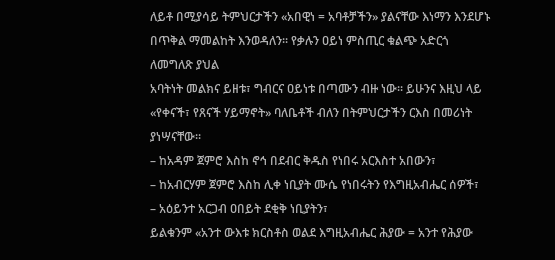ለይቶ በሚያሳይ ትምህርታችን «አበዊነ = አባቶቻችን» ያልናቸው እነማን እንደሆኑ
በጥቅል ማመልከት እንወዳለን፡፡ የቃሉን ዐይነ ምስጢር ቁልጭ አድርጎ ለመግለጽ ያህል
አባትነት መልክና ይዘቱ፣ ግብርና ዐይነቱ በጣሙን ብዙ ነው፡፡ ይሁንና እዚህ ላይ
«የቀናች፣ የጸናች ሃይማኖት» ባለቤቶች ብለን በትምህርታችን ርእስ በመሪነት
ያነሣናቸው፡፡
– ከአዳም ጀምሮ እስከ ኖኅ በደብር ቅዱስ የነበሩ አርእስተ አበውን፣
– ከአብርሃም ጀምሮ እስከ ሊቀ ነቢያት ሙሴ የነበሩትን የእግዚአብሔር ሰዎች፣
– አዕይንተ አርጋብ ዐበይት ደቂቅ ነቢያትን፣
ይልቁንም «አንተ ውእቱ ክርስቶስ ወልደ እግዚአብሔር ሕያው = አንተ የሕያው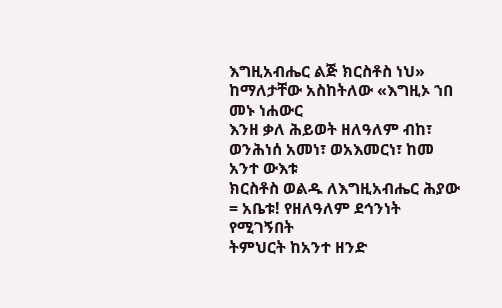እግዚአብሔር ልጅ ክርስቶስ ነህ» ከማለታቸው አስከትለው «እግዚኦ ኀበ መኑ ነሐውር
እንዘ ቃለ ሕይወት ዘለዓለም ብከ፣ ወንሕነሰ አመነ፣ ወአእመርነ፣ ከመ አንተ ውእቱ
ክርስቶስ ወልዱ ለእግዚአብሔር ሕያው = አቤቱ! የዘለዓለም ደኅንነት የሚገኝበት
ትምህርት ከአንተ ዘንድ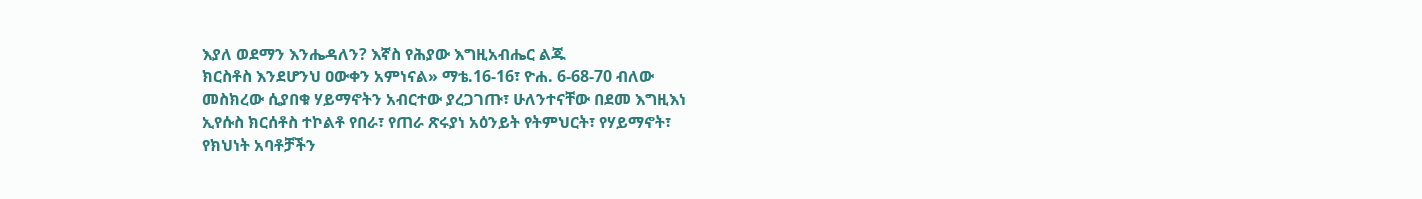እያለ ወደማን እንሔዳለን? እኛስ የሕያው እግዚአብሔር ልጁ
ክርስቶስ እንደሆንህ ዐውቀን አምነናል» ማቴ.16-16፣ ዮሐ. 6-68-70 ብለው
መስክረው ሲያበቁ ሃይማኖትን አብርተው ያረጋገጡ፣ ሁለንተናቸው በደመ እግዚእነ
ኢየሱስ ክርሰቶስ ተኮልቶ የበራ፣ የጠራ ጽሩያነ አዕንይት የትምህርት፣ የሃይማኖት፣
የክህነት አባቶቻችን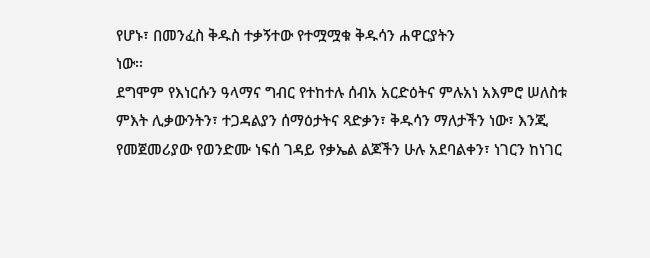የሆኑ፣ በመንፈስ ቅዱስ ተቃኝተው የተሟሟቁ ቅዱሳን ሐዋርያትን
ነው፡፡
ደግሞም የእነርሱን ዓላማና ግብር የተከተሉ ሰብአ አርድዕትና ምሉአነ አእምሮ ሠለስቱ
ምእት ሊቃውንትን፣ ተጋዳልያን ሰማዕታትና ጻድቃን፣ ቅዱሳን ማለታችን ነው፣ እንጂ
የመጀመሪያው የወንድሙ ነፍሰ ገዳይ የቃኤል ልጆችን ሁሉ አደባልቀን፣ ነገርን ከነገር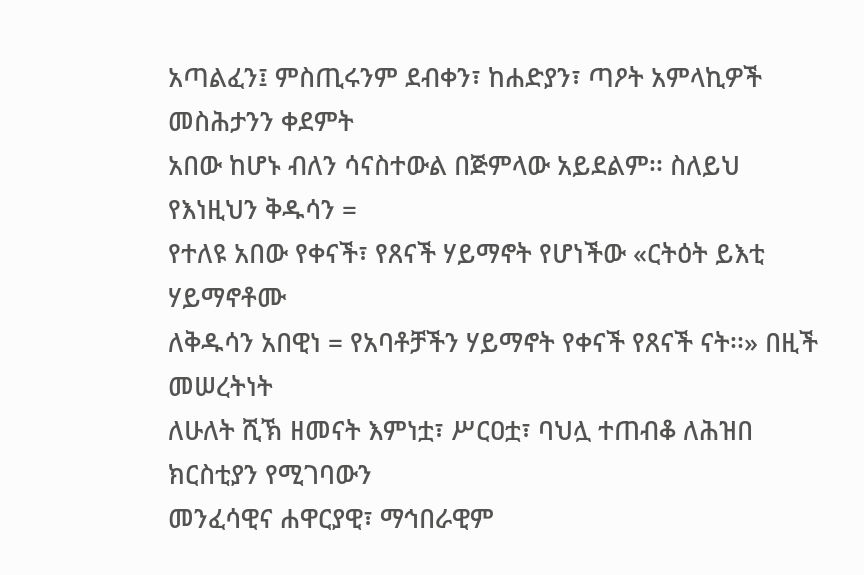አጣልፈን፤ ምስጢሩንም ደብቀን፣ ከሐድያን፣ ጣዖት አምላኪዎች መስሕታንን ቀደምት
አበው ከሆኑ ብለን ሳናስተውል በጅምላው አይደልም፡፡ ስለይህ የእነዚህን ቅዱሳን =
የተለዩ አበው የቀናች፣ የጸናች ሃይማኖት የሆነችው «ርትዕት ይእቲ ሃይማኖቶሙ
ለቅዱሳን አበዊነ = የአባቶቻችን ሃይማኖት የቀናች የጸናች ናት፡፡» በዚች መሠረትነት
ለሁለት ሺኽ ዘመናት እምነቷ፣ ሥርዐቷ፣ ባህሏ ተጠብቆ ለሕዝበ ክርስቲያን የሚገባውን
መንፈሳዊና ሐዋርያዊ፣ ማኅበራዊም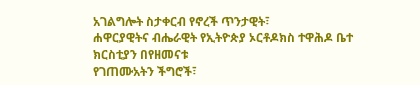አገልግሎት ስታቀርብ የኖረች ጥንታዊት፣
ሐዋርያዊትና ብሔራዊት የኢትዮጵያ ኦርቶዶክስ ተዋሕዶ ቤተ ክርስቲያን በየዘመናቱ
የገጠሙአትን ችግሮች፣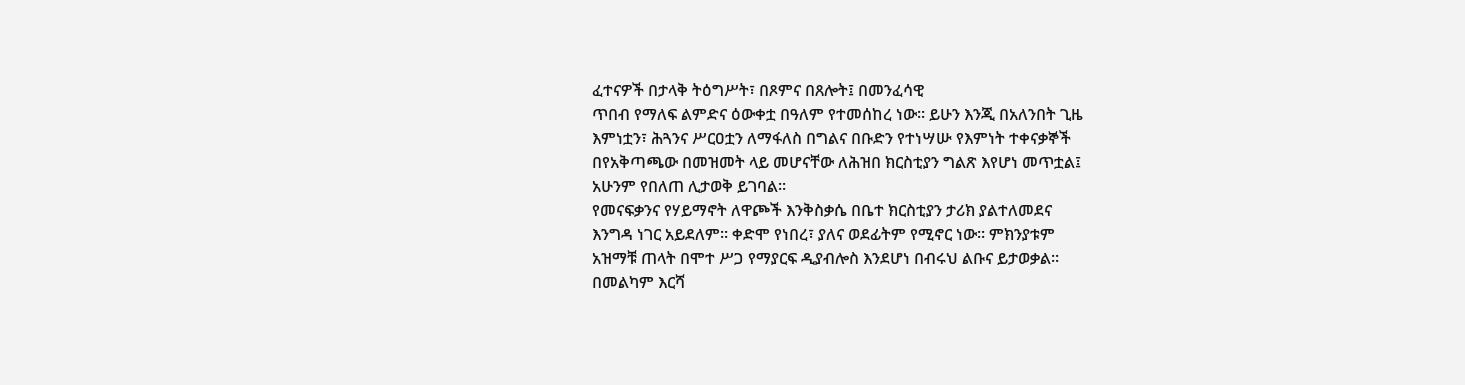ፈተናዎች በታላቅ ትዕግሥት፣ በጾምና በጸሎት፤ በመንፈሳዊ
ጥበብ የማለፍ ልምድና ዕውቀቷ በዓለም የተመሰከረ ነው፡፡ ይሁን እንጂ በአለንበት ጊዜ
እምነቷን፣ ሕጓንና ሥርዐቷን ለማፋለስ በግልና በቡድን የተነሣሡ የእምነት ተቀናቃኞች
በየአቅጣጫው በመዝመት ላይ መሆናቸው ለሕዝበ ክርስቲያን ግልጽ እየሆነ መጥቷል፤
አሁንም የበለጠ ሊታወቅ ይገባል፡፡
የመናፍቃንና የሃይማኖት ለዋጮች እንቅስቃሴ በቤተ ክርስቲያን ታሪክ ያልተለመደና
እንግዳ ነገር አይደለም፡፡ ቀድሞ የነበረ፣ ያለና ወደፊትም የሚኖር ነው፡፡ ምክንያቱም
አዝማቹ ጠላት በሞተ ሥጋ የማያርፍ ዲያብሎስ እንደሆነ በብሩህ ልቡና ይታወቃል፡፡
በመልካም እርሻ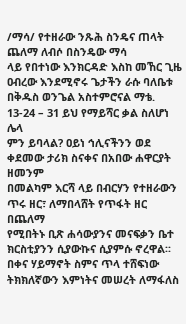/ማሳ/ የተዘራው ንጹሕ ስንዴና ጠላት ጨለማ ለብሶ በስንዴው ማሳ
ላይ የበተነው እንክርዳድ እስከ መኸር ጊዜ ዐብረው እንደሚኖሩ ጌታችን ራሱ ባለቤቱ
በቅዱስ ወንጌል አስተምሮናል ማቴ. 13-24 – 31 ይህ የማይሻር ቃል ስለሆነ ሌላ
ምን ይባላል? ዐይነ ኅሊናችንን ወደ ቀደመው ታሪክ ስናቀና በአበው ሐዋርያት ዘመንም
በመልካም እርሻ ላይ በብርሃን የተዘራውን ጥሩ ዘር፣ ለማበላሸት የጥፋት ዘር በጨለማ
የሚበትኑ ቢጽ ሐሳውያንና መናፍቃን ቤተ ክርስቲያንን ሲያውኩና ሲያምሱ ኖረዋል፡፡
በቀና ሃይማኖት ስምና ጥላ ተሸፍነው ትክክለኛውን እምነትና መሠረት ለማፋለስ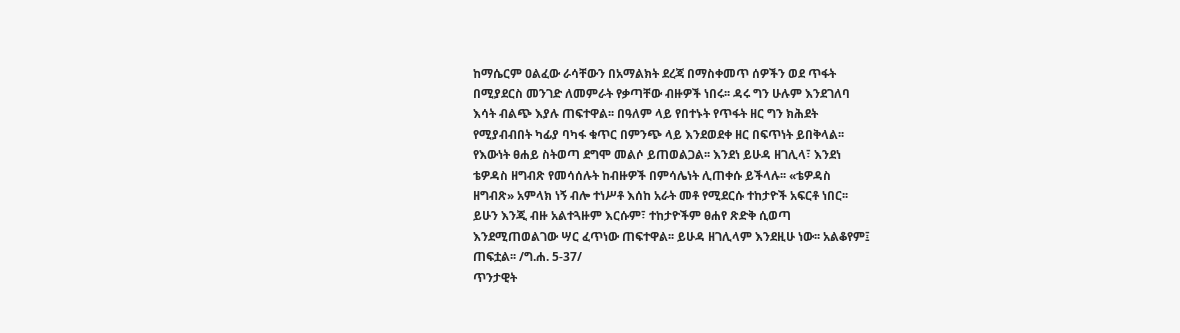ከማሴርም ዐልፈው ራሳቸውን በአማልክት ደረጃ በማስቀመጥ ሰዎችን ወደ ጥፋት
በሚያደርስ መንገድ ለመምራት የቃጣቸው ብዙዎች ነበሩ፡፡ ዳሩ ግን ሁሉም እንደገለባ
እሳት ብልጭ እያሉ ጠፍተዋል፡፡ በዓለም ላይ የበተኑት የጥፋት ዘር ግን ክሕደት
የሚያብብበት ካፊያ ባካፋ ቁጥር በምንጭ ላይ እንደወደቀ ዘር በፍጥነት ይበቅላል፡፡
የእውነት ፀሐይ ስትወጣ ደግሞ መልሶ ይጠወልጋል፡፡ እንደነ ይሁዳ ዘገሊላ፣ እንደነ
ቴዎዳስ ዘግብጽ የመሳሰሉት ከብዙዎች በምሳሌነት ሊጠቀሱ ይችላሉ፡፡ «ቴዎዳስ
ዘግብጽ» አምላክ ነኝ ብሎ ተነሥቶ እሰከ አራት መቶ የሚደርሱ ተከታዮች አፍርቶ ነበር፡፡
ይሁን እንጂ ብዙ አልተጓዙም እርሱም፣ ተከታዮችም ፀሐየ ጽድቅ ሲወጣ
እንደሚጠወልገው ሣር ፈጥነው ጠፍተዋል፡፡ ይሁዳ ዘገሊላም እንደዚሁ ነው፡፡ አልቆየም፤
ጠፍቷል፡፡ /ግ.ሐ. 5-37/
ጥንታዊት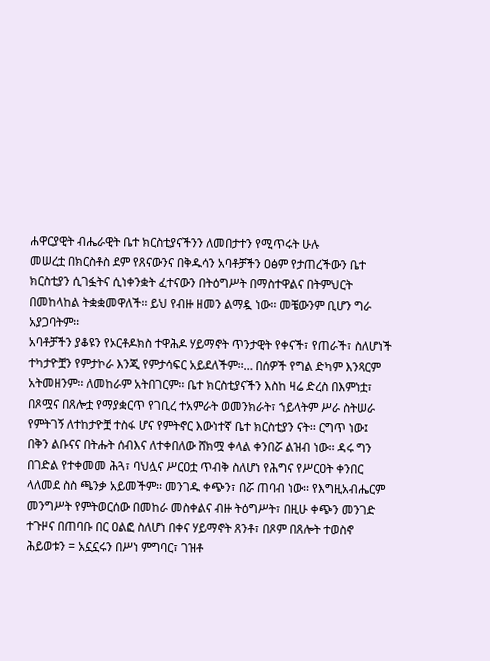ሐዋርያዊት ብሔራዊት ቤተ ክርስቲያናችንን ለመበታተን የሚጥሩት ሁሉ
መሠረቷ በክርስቶስ ደም የጸናውንና በቅዱሳን አባቶቻችን ዐፅም የታጠረችውን ቤተ
ክርስቲያን ሲገፏትና ሲነቀንቋት ፈተናውን በትዕግሥት በማስተዋልና በትምህርት
በመከላከል ትቋቋመዋለች፡፡ ይህ የብዙ ዘመን ልማዷ ነው፡፡ መቼውንም ቢሆን ግራ
አያጋባትም፡፡
አባቶቻችን ያቆዩን የኦርቶዶክስ ተዋሕዶ ሃይማኖት ጥንታዊት የቀናች፣ የጠራች፣ ስለሆነች
ተካታዮቿን የምታኮራ እንጂ የምታሳፍር አይደለችም፡፡… በሰዎች የግል ድካም እንጻርም
አትመዘንም፡፡ ለመከራም አትበገርም፡፡ ቤተ ክርስቲያናችን እስከ ዛሬ ድረስ በእምነቷ፣
በጾሟና በጸሎቷ የማያቋርጥ የገቢረ ተአምራት ወመንክራት፣ ኀይላትም ሥራ ስትሠራ
የምትገኝ ለተከታዮቿ ተስፋ ሆና የምትኖር እውነተኛ ቤተ ክርስቲያን ናት፡፡ ርግጥ ነው፤
በቅን ልቡናና በትሑት ሰብእና ለተቀበለው ሸክሟ ቀላል ቀንበሯ ልዝብ ነው፡፡ ዳሩ ግን
በገድል የተቀመመ ሕጓ፣ ባህሏና ሥርዐቷ ጥብቅ ስለሆነ የሕግና የሥርዐት ቀንበር
ላለመደ ስስ ጫንቃ አይመችም፡፡ መንገዱ ቀጭን፣ በሯ ጠባብ ነው፡፡ የእግዚአብሔርም
መንግሥት የምትወርሰው በመከራ መስቀልና ብዙ ትዕግሥት፣ በዚሁ ቀጭን መንገድ
ተጉዞና በጠባቡ በር ዐልፎ ስለሆነ በቀና ሃይማኖት ጸንቶ፣ በጾም በጸሎት ተወስኖ
ሕይወቱን = አኗኗሩን በሥነ ምግባር፣ ገዝቶ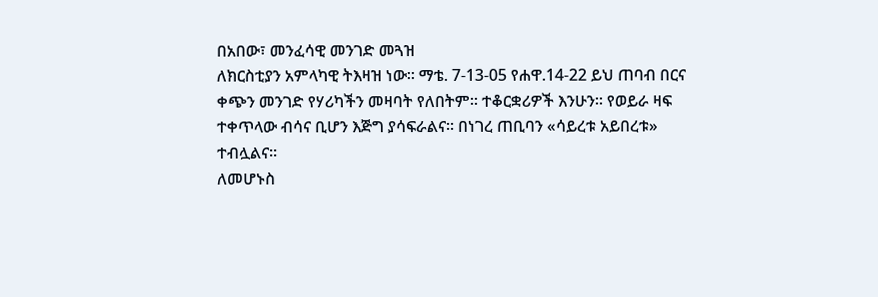በአበው፣ መንፈሳዊ መንገድ መጓዝ
ለክርስቲያን አምላካዊ ትእዛዝ ነው፡፡ ማቴ. 7-13-05 የሐዋ.14-22 ይህ ጠባብ በርና
ቀጭን መንገድ የሃሪካችን መዛባት የለበትም፡፡ ተቆርቋሪዎች እንሁን፡፡ የወይራ ዛፍ
ተቀጥላው ብሳና ቢሆን እጅግ ያሳፍራልና፡፡ በነገረ ጠቢባን «ሳይረቱ አይበረቱ»
ተብሏልና፡፡
ለመሆኑስ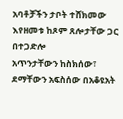አባቶቻችን ታቦት ተሸክመው እየዘመቱ ከጾም ጸሎታቸው ጋር በተጋድሎ
አጥንታቸውን ከስክሰው፣ ደማቸውን አፍስሰው በአቆዩአት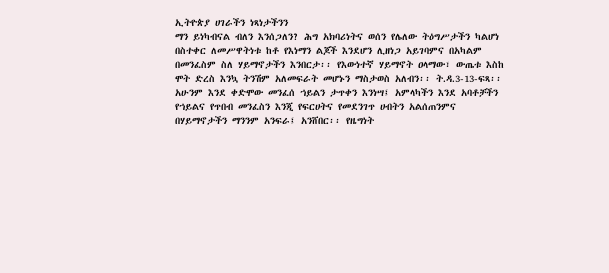ኢትዮጵያ ሀገራችን ነጻነታችንን
ማን ይነካብናል ብለን እንሰጋለን? ሕግ አክባሪነትና ወሰን የሌለው ትዕግሥታችን ካልሆነ
በስተቀር ለመሥዋትነቱ ከቶ የእነማን ልጆች እንደሆን ሊዘነጋ አይገባምና በአካልም
በመንፈስም ስለ ሃይማኖታችን እንበርታ፡፡ የእውነተኛ ሃይማኖት ዐላማው፣ ውጤቱ እስከ
ሞት ድረስ እንኳ ትንሽም አለመፍራት መሆኑን ማስታወስ አለብን፡፡ ት.ዳ.3-13-ፍጻ፡፡
አሁንም እንደ ቀድሞው መንፈሰ ኀይልን ታጥቀን እንነሣ፤ አምላካችን እንደ አባቶቻችን
የኀይልና የጥበብ መንፈስን እንጂ የፍርሀትና የመደንገጥ ሀብትን አልሰጠንምና
በሃይማኖታችን ማንንም አንፍራ፤ አንሸበር፡፡ የዜግነት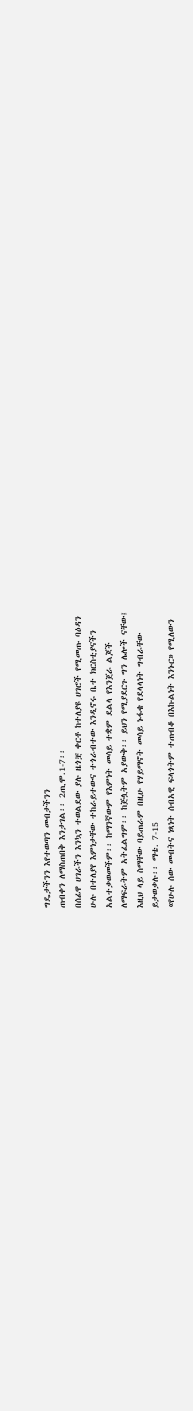ግዴታችንን እየተወጣን መብታችንን
ጠብቀን ለማስጠበቅ እንታገል፡፡ 2ጢሞ.1-7፡፡
በሰፊዋ ሀገራችን እንኳን ተወልደው ያሉ ዜጎቿ ቀርቶ ከተለያዩ ሀገሮች የሚመጡ ባዕዳን
ሁሉ በተለያየ እምነታቸው ተከራይተውና ተጎራብተው እንዲኖሩ ቤተ ክርስቲያናችን
አልተቃወመችም፡፡ ከማንኛውም የእምነት መሳይ ተቋም ደልላ የእንጀራ ልጆች
ለማፍራትም አትፈልግም፡፡ ከጅሏትም አያውቅ፡፡ ይህን የሚያደርጉ ግን ሌሎች ናቸው፤
እዚህ ላይ ስማቸው ባይጠራም በዚሁ የሃይማኖት መሳይ ኑፋቄ የደላላነት ግብራቸው
ይታወቃሉ፡፡ ማቴ. 7-15
«የሁሉ ሰው መብትና ነጻነት ሰብአዊ ፍላጎትም ተጠብቆ በእኩልነት እንኑር» የሚለውን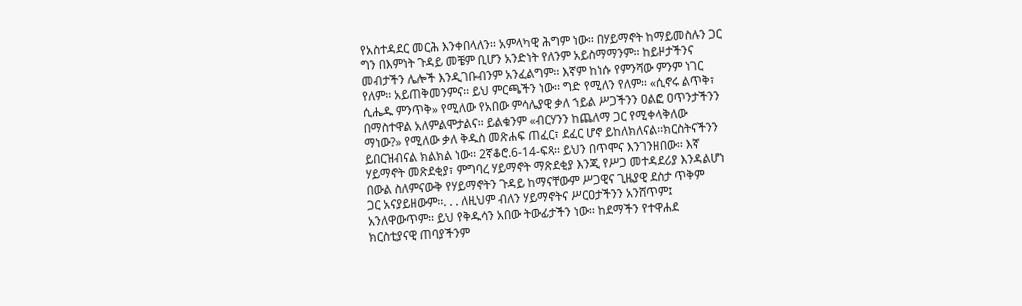የአስተዳደር መርሕ እንቀበላለን፡፡ አምላካዊ ሕግም ነው፡፡ በሃይማኖት ከማይመስሉን ጋር
ግን በእምነት ጉዳይ መቼም ቢሆን አንድነት የለንም አይስማማንም፡፡ ከይዞታችንና
መብታችን ሌሎች እንዲገቡብንም አንፈልግም፡፡ እኛም ከነሱ የምንሻው ምንም ነገር
የለም፡፡ አይጠቅመንምና፡፡ ይህ ምርጫችን ነው፡፡ ግድ የሚለን የለም፡፡ «ሲኖሩ ልጥቅ፣
ሲሔዱ ምንጥቅ» የሚለው የአበው ምሳሌያዊ ቃለ ኀይል ሥጋችንን ዐልፎ ዐጥንታችንን
በማስተዋል አለምልሞታልና፡፡ ይልቁንም «ብርሃንን ከጨለማ ጋር የሚቀላቅለው
ማነው?» የሚለው ቃለ ቅዱስ መጽሐፍ ጠፈር፣ ደፈር ሆኖ ይከለክለናል፡፡ክርስትናችንን
ይበርዝብናል ክልክል ነው፡፡ 2ኛቆሮ.6-14-ፍጻ፡፡ ይህን በጥሞና እንገንዘበው፡፡ እኛ
ሃይማኖት መጽደቂያ፣ ምግባረ ሃይማኖት ማጽደቂያ እንጂ የሥጋ መተዳደሪያ እንዳልሆነ
በውል ስለምናውቅ የሃይማኖትን ጉዳይ ከማናቸውም ሥጋዊና ጊዜያዊ ደስታ ጥቅም
ጋር አናያይዘውም፡፡. . . ለዚህም ብለን ሃይማኖትና ሥርዐታችንን አንሸጥም፤
አንለዋውጥም፡፡ ይህ የቅዱሳን አበው ትውፊታችን ነው፡፡ ከደማችን የተዋሐደ
ክርስቲያናዊ ጠባያችንም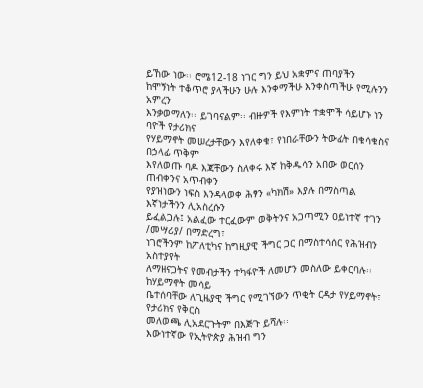ይኸው ነው፡፡ ሮሜ12-18 ነገር ግን ይህ አቋምና ጠባያችን
ከሞኝነት ተቆጥሮ ያላችሁን ሁሉ እንቀማችሁ እንቀስጣችሁ የሚሉንን አምረን
እንቃወማለን፡፡ ይገባናልም፡፡ ብዙዎች የእምነት ተቋሞች ሳይሆኑ ነን ባዮች የታሪክና
የሃይማኖት መሠረታቸውን እየለቀቁ፣ የነበራቸውን ትውፊት በቁሳቁስና በኃላፊ ጥቅም
እየለወጡ ባዶ እጃቸውን ስለቀሩ እኛ ከቅዱሳን አበው ወርሰን ጠብቀንና አጥብቀን
የያዝነውን ነፍስ እንዳላወቀ ሕፃን «ካክሽ» እያሉ በማስጣል እኛነታችንን ሊአስረሱን
ይፈልጋሉ፤ አልፈው ተርፈውም ወቅትንና አጋጣሚን ዐይነተኛ ተገን /መሣሪያ/ በማድረግ፣
ነገሮችንም ከፖለቲካና ከግዚያዊ ችግር ጋር በማስተሳሰር የሕዝብን አስተያየት
ለማዘናጋትና የመብታችን ተካፋዮች ለመሆን መስለው ይቀርባሉ፡፡ ከሃይማኖት መሳይ
ቤተሰባቸው ለጊዜያዊ ችግር የሚገኘውን ጥቂት ርዳታ የሃይማኖት፣ የታሪክና የቅርስ
መለወጫ ሊአደርጉትም በእጅጉ ይሻሉ፡፡
እውነተኛው የኢትዮጵያ ሕዝብ ግን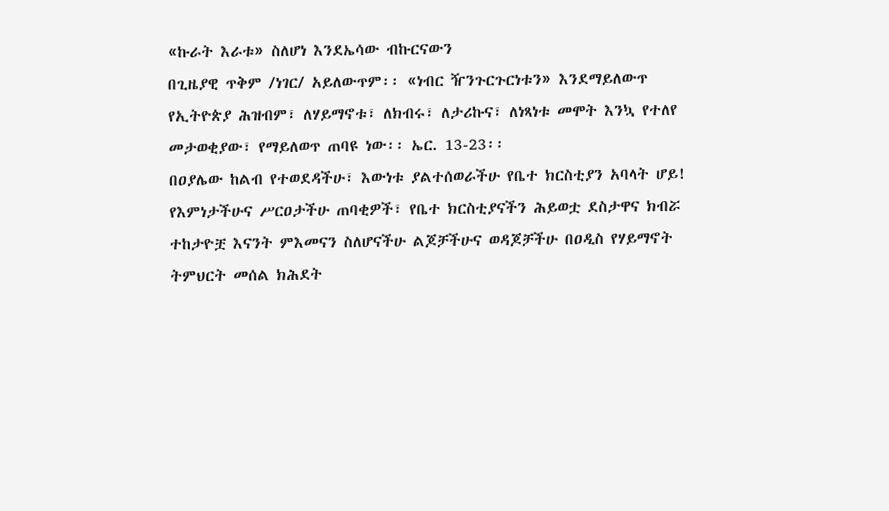«ኩራት እራቱ» ስለሆነ እንደኤሳው ብኩርናውን
በጊዜያዊ ጥቅም /ነገር/ አይለውጥም፡፡ «ነብር ዥንጉርጉርነቱን» እንደማይለውጥ
የኢትዮጵያ ሕዝብም፣ ለሃይማኖቱ፣ ለክብሩ፣ ለታሪኩና፣ ለነጻነቱ መሞት እንኳ የተለየ
መታወቂያው፣ የማይለወጥ ጠባዩ ነው፡፡ ኤር. 13-23፡፡
በዐያሌው ከልብ የተወደዳችሁ፣ እውነቱ ያልተሰወራችሁ የቤተ ክርስቲያን አባላት ሆይ!
የእምነታችሁና ሥርዐታችሁ ጠባቂዎች፣ የቤተ ክርስቲያናችን ሕይወቷ ደስታዋና ክብሯ
ተከታዮቿ እናንት ምእመናን ስለሆናችሁ ልጆቻችሁና ወዳጆቻችሁ በዐዲስ የሃይማኖት
ትምህርት መሰል ክሕደት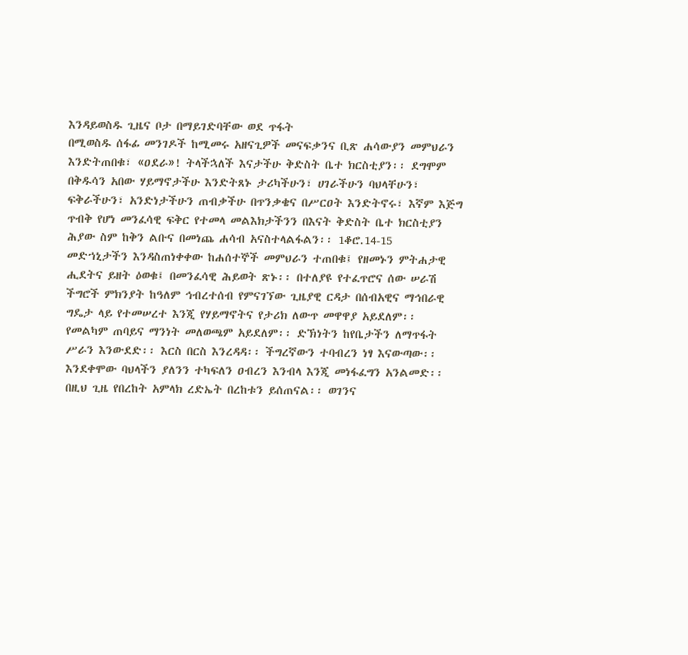እንዳይወስዱ ጊዜና ቦታ በማይገድባቸው ወደ ጥፋት
በሚወስዱ ሰፋፊ መንገዶች ከሚመሩ አዘናጊዎች መናፍቃንና ቢጽ ሐሳውያን መምህራን
እንድትጠበቁ፣ «ዐደራ»! ትላችኋለች እናታችሁ ቅድስት ቤተ ክርስቲያን፡፡ ደግሞም
በቅዱሳን አበው ሃይማኖታችሁ እንድትጸኑ ታሪካችሁን፣ ሀገራችሁን ባህላቸሁን፣
ፍቅራችሁን፣ አንድነታችሁን ጠብቃችሁ በጥንቃቄና በሥርዐት እንድትኖሩ፣ እኛም እጅግ
ጥብቅ የሆነ መንፈሳዊ ፍቅር የተመላ መልእክታችንን በእናት ቅድስት ቤተ ክርስቲያን
ሕያው ስም ከቅን ልቡና በመነጨ ሐሳብ አናስተላልፋልን፡፡ 1ቆሮ.14-15
መድኀኒታችን እንዳስጠነቀቀው ከሐሰተኞች መምህራን ተጠበቁ፤ የዘመኑን ምትሐታዊ
ሒደትና ይዘት ዕወቁ፤ በመንፈሳዊ ሕይወት ጽኑ፡፡ በተለያዩ የተፈጥሮና ሰው ሠራሽ
ችግሮች ምክንያት ከዓለም ኅብረተሰብ የምናገኘው ጊዜያዊ ርዳታ በሰብአዊና ማኅበራዊ
ግዴታ ላይ የተመሠረተ እንጂ የሃይማኖትና የታሪክ ለውጥ መዋዋያ አይደለም፡፡
የመልካም ጠባይና ማንነት መለወጫም አይደለም፡፡ ድኽነትን ከየቤታችን ለማጥፋት
ሥራን እንውደድ፡፡ እርስ በርስ እንረዳዳ፡፡ ችግረኛውን ተባብረን ነፃ እናውጣው፡፡
እንደቀሞው ባህላችን ያለንን ተካፍለን ዐብረን እንብላ እንጂ መነፋፈግን አንልመድ፡፡
በዚህ ጊዜ የበረከት አምላክ ረድኤት በረከቱን ይሰጠናል፡፡ ወገንና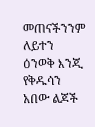መጠናችንንም ለይተን
ዕንወቅ እንጂ የቅዱሳን አበው ልጆች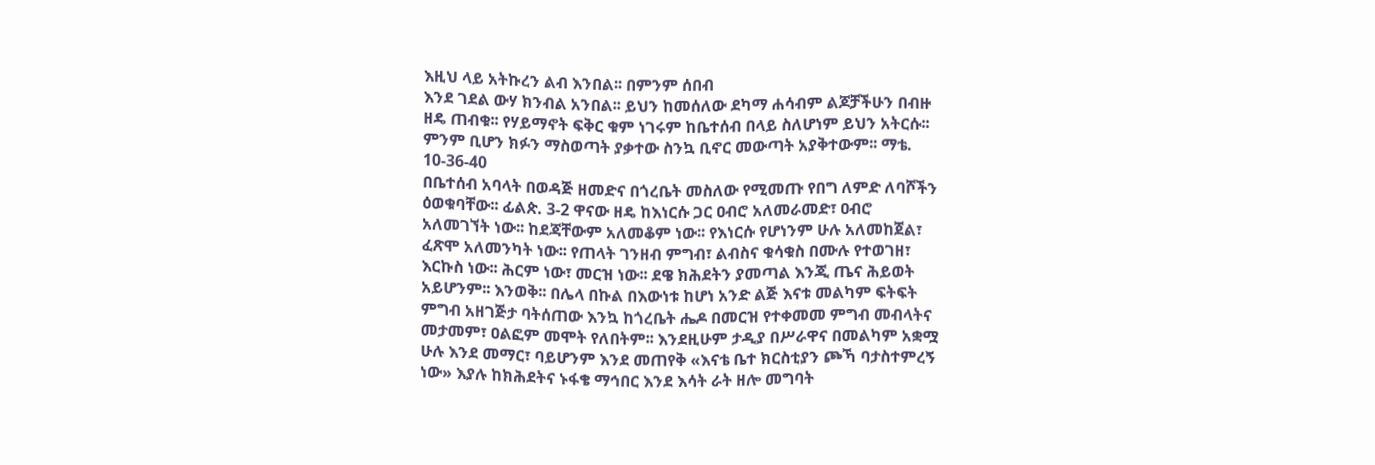እዚህ ላይ አትኩረን ልብ እንበል፡፡ በምንም ሰበብ
እንደ ገደል ውሃ ክንብል አንበል፡፡ ይህን ከመሰለው ደካማ ሐሳብም ልጆቻችሁን በብዙ
ዘዴ ጠብቁ፡፡ የሃይማኖት ፍቅር ቁም ነገሩም ከቤተሰብ በላይ ስለሆነም ይህን አትርሱ፡፡
ምንም ቢሆን ክፉን ማስወጣት ያቃተው ስንኳ ቢኖር መውጣት አያቅተውም፡፡ ማቴ.
10-36-40
በቤተሰብ አባላት በወዳጅ ዘመድና በጎረቤት መስለው የሚመጡ የበግ ለምድ ለባሾችን
ዕወቁባቸው፡፡ ፊልጵ. 3-2 ዋናው ዘዴ ከእነርሱ ጋር ዐብሮ አለመራመድ፣ ዐብሮ
አለመገኘት ነው፡፡ ከደጃቸውም አለመቆም ነው፡፡ የእነርሱ የሆነንም ሁሉ አለመከጀል፣
ፈጽሞ አለመንካት ነው፡፡ የጠላት ገንዘብ ምግብ፣ ልብስና ቁሳቁስ በሙሉ የተወገዘ፣
እርኩስ ነው፡፡ ሕርም ነው፣ መርዝ ነው፡፡ ደዌ ክሕደትን ያመጣል እንጂ ጤና ሕይወት
አይሆንም፡፡ እንወቅ፡፡ በሌላ በኩል በእውነቱ ከሆነ አንድ ልጅ እናቱ መልካም ፍትፍት
ምግብ አዘገጅታ ባትሰጠው እንኳ ከጎረቤት ሔዶ በመርዝ የተቀመመ ምግብ መብላትና
መታመም፣ ዐልፎም መሞት የለበትም፡፡ እንደዚሁም ታዲያ በሥራዋና በመልካም አቋሟ
ሁሉ እንደ መማር፣ ባይሆንም እንደ መጠየቅ «እናቴ ቤተ ክርስቲያን ጮኻ ባታስተምረኝ
ነው» እያሉ ከክሕደትና ኑፋቄ ማኅበር እንደ እሳት ራት ዘሎ መግባት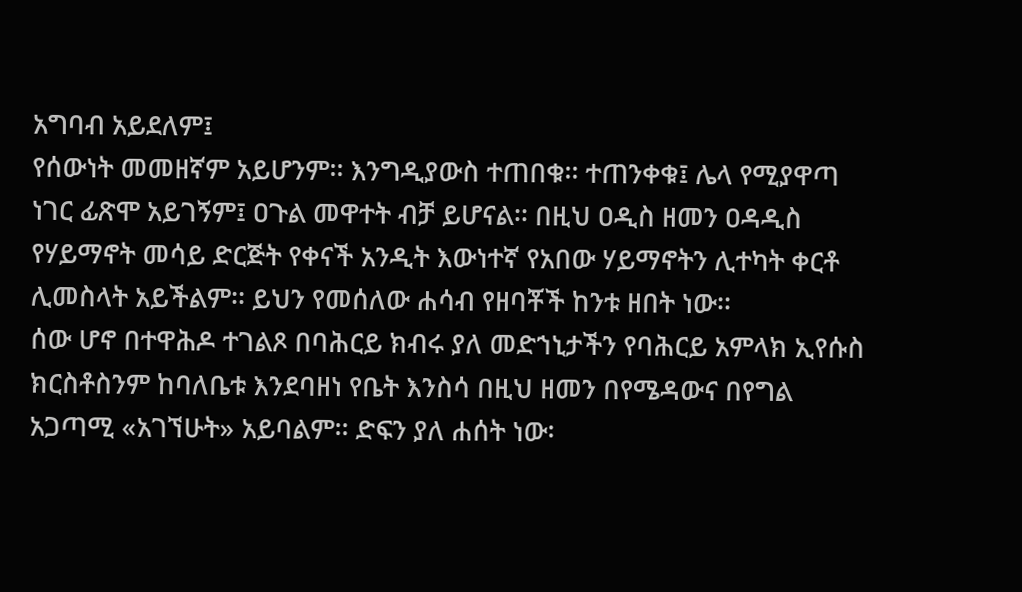አግባብ አይደለም፤
የሰውነት መመዘኛም አይሆንም፡፡ እንግዲያውስ ተጠበቁ፡፡ ተጠንቀቁ፤ ሌላ የሚያዋጣ
ነገር ፊጽሞ አይገኝም፤ ዐጉል መዋተት ብቻ ይሆናል፡፡ በዚህ ዐዲስ ዘመን ዐዳዲስ
የሃይማኖት መሳይ ድርጅት የቀናች አንዲት እውነተኛ የአበው ሃይማኖትን ሊተካት ቀርቶ
ሊመስላት አይችልም፡፡ ይህን የመሰለው ሐሳብ የዘባቾች ከንቱ ዘበት ነው፡፡
ሰው ሆኖ በተዋሕዶ ተገልጾ በባሕርይ ክብሩ ያለ መድኀኒታችን የባሕርይ አምላክ ኢየሱስ
ክርስቶስንም ከባለቤቱ እንደባዘነ የቤት እንስሳ በዚህ ዘመን በየሜዳውና በየግል
አጋጣሚ «አገኘሁት» አይባልም፡፡ ድፍን ያለ ሐሰት ነው፡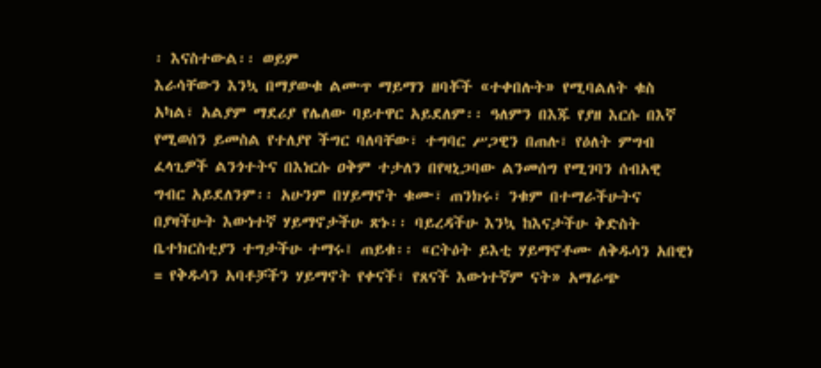፡ እናስተውል፡፡ ወይም
እራሳቸውን እንኳ በማያውቁ ልሙጥ ማይማን ዘባቾች «ተቀበሉት» የሚባልለት ቁስ
አካል፣ አልያም ማደሪያ የሌለው ባይተዋር አይደለም፡፡ ዓለምን በእጁ የያዘ እርሱ በእኛ
የሚወሰን ይመስል የተለያየ ችግር ባለባቸው፣ ተግባር ሥጋዊን በጠሉ፣ የዕለት ምግብ
ፈላጊዎች ልንጎተትና በእነርሱ ዐቅም ተታለን በየዛኒጋባው ልንመሰግ የሚገባን ሰብአዊ
ግብር አይደለንም፡፡ አሁንም በሃይማኖት ቁሙ፣ ጠንክሩ፣ ንቁም በተማራችሁትና
በያዛችሁት እውነተኛ ሃይማኖታችሁ ጽኑ፡፡ ባይረዳችሁ እንኳ ከእናታችሁ ቅድስት
ቤተክርስቲያን ተግታችሁ ተማሩ፤ ጠይቁ፡፡ «ርትዕት ይእቲ ሃይማኖቶሙ ለቅዱሳን አበዊነ
= የቅዱሳን አባቶቻችን ሃይማኖት የቀናች፣ የጸናች እውነተኛም ናት» አማራጭ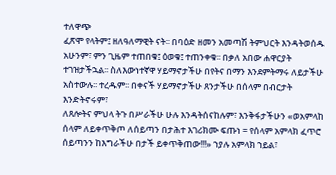ተለዋጭ
ፈጽሞ የላትም፤ ዘለዓለማዊት ናት፡፡ በባዕድ ዘመን አመጣሽ ትምህርት እንዳትወሰዱ
አሁንም፣ ምን ጊዜም ተጠበቁ፤ ዕወቁ፤ ተጠንቀቁ፡፡ በቃለ አበው ሐዋርያት
ተገዝታችኋል፡፡ ስለእውነተኛዋ ሃይማኖታችሁ በየትና በማን እንደምትማሩ ለይታችሁ
አስተውሉ፡፡ ተረዱም፡፡ በቀናች ሃይማኖታችሁ ጸንታችሁ በሰላም በብርታት እንድትኖሩም፣
ለጸሎትና ምህላ ትጉ በሥራችሁ ሁሉ እንዳትሰናከሉም፣ እንቅፋታችሁን «ወአምላከ
ሰላም ለይቀጥቅጦ ለሰይጣን በታሕተ እገሪክሙ ፍጡነ = የሰላም አምላክ ፈጥሮ
ሰይጣንን ከእግራችሁ በታች ይቀጥቅጠው!!!» ኀያሉ አምላክ ኀይል፣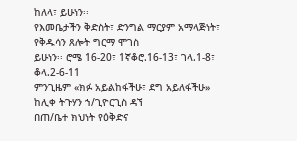ከለላ፣ ይሁነን፡፡
የእመቤታችን ቅድስት፣ ድንግል ማርያም አማላጅነት፣ የቅዱሳን ጸሎት ግርማ ሞገስ
ይሁነን፡፡ ሮሜ 16-20፣ 1ኛቆሮ.16-13፣ ገላ.1-8፣ ቆላ.2-6-11
ምንጊዜም «ክፉ አይልከፋችሁ፣ ደግ አይለፋችሁ»
ከሊቀ ትጉሃን ኀ/ጊዮርጊስ ዳኘ
በጠ/ቤተ ክህነት የዕቅድና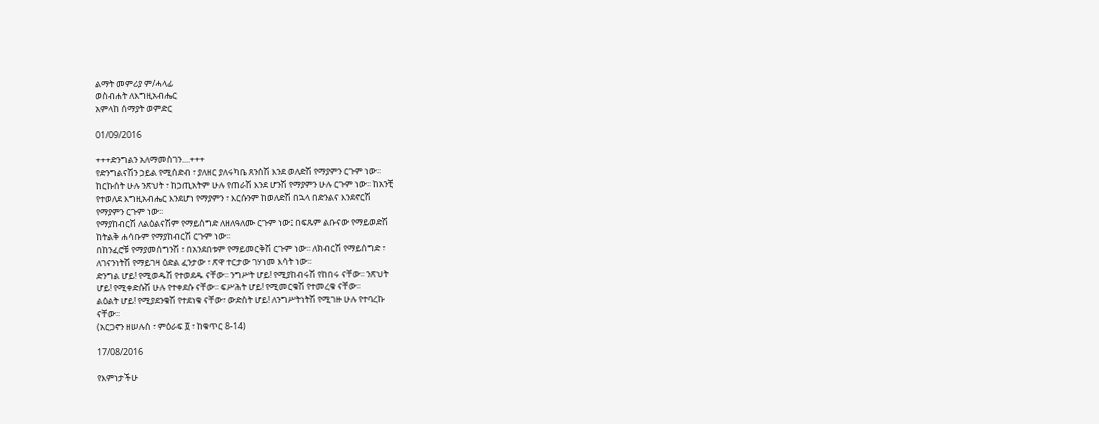ልማት መምሪያ ም/ሓላፊ
ወስብሐት ለእግዚአብሔር
አምላከ ሰማያት ወምድር

01/09/2016

+++ድንግልን አለማመስገን....+++
የድንግልናሽን ኃይል የሚሰድብ ፣ ያለዘር ያለሩካቤ ጸንሰሽ እንደ ወለድሽ የማያምን ርጉም ነው፡፡
ከርኩሰት ሁሉ ንጽህት ፣ ከኃጢአትም ሁሉ የጠራሽ እንደ ሆንሽ የማያምን ሁሉ ርጉም ነው፡፡ ከአንቺ
የተወለደ እግዚአብሔር እንደሆነ የማያምን ፣ እርሱንም ከወለድሽ በኋላ በድንልና እንደኖርሽ
የማያምን ርጉም ነው፡፡
የማያከብርሽ ለልዕልናሽም የማይሰግድ ለዘለዓለሙ ርጉም ነው፤ በፍጹም ልቡናው የማይወድሽ
ከትልቅ ሐሳቡም የማያከብርሽ ርጉም ነው፡፡
በከንፈሮቹ የማያመሰግንሽ ፣ በአንደበቱም የማይመርቅሽ ርጉም ነው፡፡ ለክብርሽ የማይሰግድ ፣
ለገናንነትሽ የማይገዛ ዕድል ፈንታው ፣ ጽዋ ተርታው ገሃነመ እሳት ነው፡፡
ድንግል ሆይ! የሚወዱሽ የተወደዱ ናቸው፡፡ ንግሥት ሆይ! የሚያከብሩሽ የከበሩ ናቸው፡፡ ንጽህት
ሆይ! የሚቀድሱሽ ሁሉ የተቀደሱ ናቸው፡፡ ፍሥሕት ሆይ! የሚመርቁሽ የተመረቁ ናቸው፡፡
ልዕልት ሆይ! የሚያደንቁሽ የተደነቁ ናቸው፣ ውድስት ሆይ! ለንግሥትነትሽ የሚገዙ ሁሉ የተባረኩ
ናቸው፡፡
(አርጋኖን ዘሠሉስ ፣ ምዕራፍ ፬ ፣ ከቁጥር 8-14)

17/08/2016

የእምነታችሁ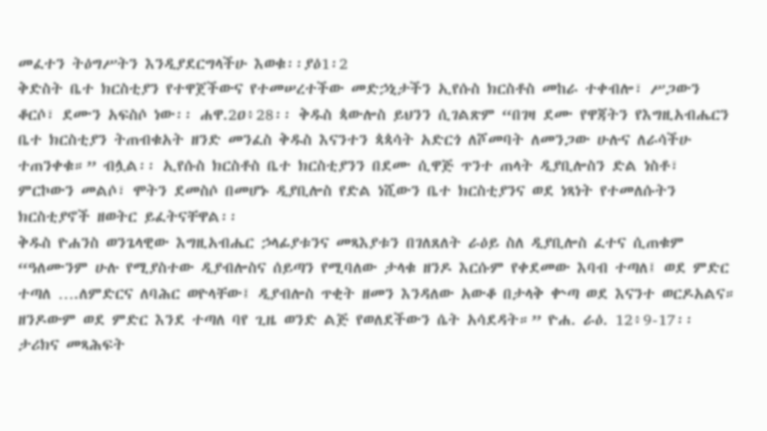መፈተን ትዕግሥትን እንዲያደርግላችሁ እወቁ፡፡ያዕ1፡2
ቅድስት ቤተ ክርስቲያን የተዋጀችውና የተመሠረተችው መድኃኒታችን ኢየሱስ ክርስቶስ መከራ ተቀብሎ፣ ሥጋውን ቆርሶ፣ ደሙን አፍስሶ ነው፡፡ ሐዋ.2ዐ፥28፡፡ ቅዱስ ጳውሎስ ይህንን ሲገልጽም “በገዛ ደሙ የዋጃትን የእግዚአብሔርን ቤተ ክርስቲያን ትጠብቁአት ዘንድ መንፈስ ቅዱስ እናንተን ጳጳሳት አድርጎ ለሾመባት ለመንጋው ሁሉና ለራሳችሁ ተጠንቀቁ።” ብሏል፡፡ ኢየሱስ ክርስቶስ ቤተ ክርስቲያንን በደሙ ሲዋጅ ጥንተ ጠላት ዲያቢሎስን ድል ነስቶ፣ ምርኮውን መልሶ፣ ሞትን ደመስሶ በመሆኑ ዲያቢሎስ የድል ነሺውን ቤተ ክርስቲያንና ወደ ነጻነት የተመለሱትን ክርስቲያኖች ዘወትር ይፈትናቸዋል፡፡
ቅዱስ ዮሐንስ ወንጌላዊው እግዚአብሔር ኃላፊያቱንና መጻእያቱን በገለጸለት ራዕይ ስለ ዲያቢሎስ ፈተና ሲጠቁም “ዓለሙንም ሁሉ የሚያስተው ዲያብሎስና ሰይጣን የሚባለው ታላቁ ዘንዶ እርሱም የቀደመው እባብ ተጣለ፤ ወደ ምድር ተጣለ ….ለምድርና ለባሕር ወዮላቸው፤ ዲያብሎስ ጥቂት ዘመን እንዳለው አውቆ በታላቅ ቍጣ ወደ እናንተ ወርዶአልና። ዘንዶውም ወደ ምድር እንደ ተጣለ ባየ ጊዜ ወንድ ልጅ የወለደችውን ሴት አሳደዳት።” ዮሐ. ራዕ. 12፥9-17፡፡
ታሪክና መጻሕፍት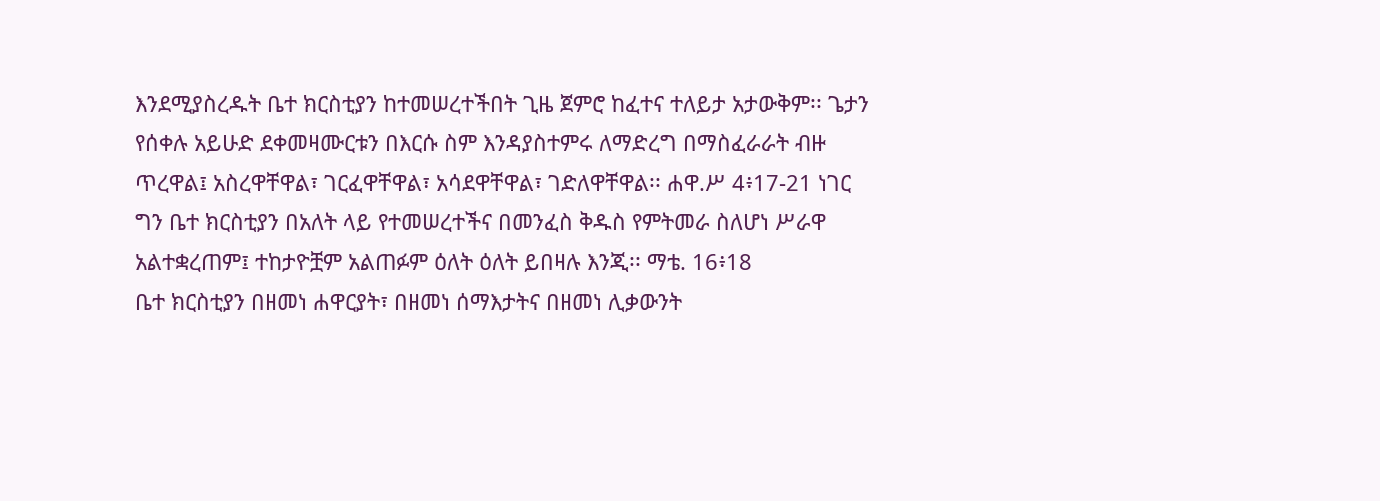እንደሚያስረዱት ቤተ ክርስቲያን ከተመሠረተችበት ጊዜ ጀምሮ ከፈተና ተለይታ አታውቅም፡፡ ጌታን የሰቀሉ አይሁድ ደቀመዛሙርቱን በእርሱ ስም እንዳያስተምሩ ለማድረግ በማስፈራራት ብዙ ጥረዋል፤ አስረዋቸዋል፣ ገርፈዋቸዋል፣ አሳደዋቸዋል፣ ገድለዋቸዋል፡፡ ሐዋ.ሥ 4፥17-21 ነገር ግን ቤተ ክርስቲያን በአለት ላይ የተመሠረተችና በመንፈስ ቅዱስ የምትመራ ስለሆነ ሥራዋ አልተቋረጠም፤ ተከታዮቿም አልጠፉም ዕለት ዕለት ይበዛሉ እንጂ፡፡ ማቴ. 16፥18
ቤተ ክርስቲያን በዘመነ ሐዋርያት፣ በዘመነ ሰማእታትና በዘመነ ሊቃውንት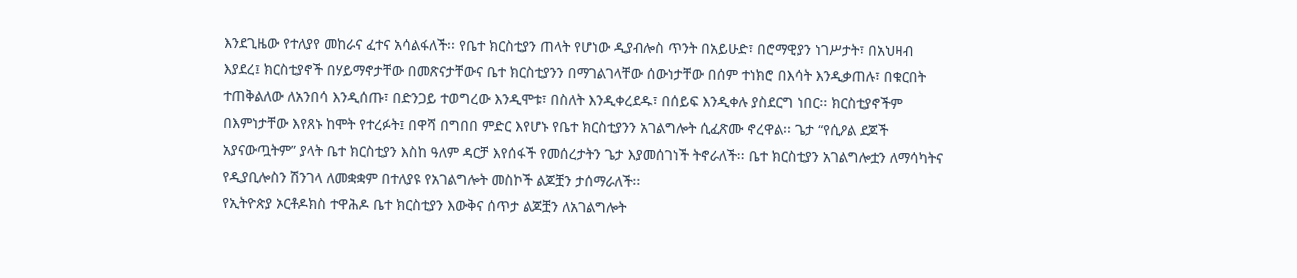እንደጊዜው የተለያየ መከራና ፈተና አሳልፋለች፡፡ የቤተ ክርስቲያን ጠላት የሆነው ዲያብሎስ ጥንት በአይሁድ፣ በሮማዊያን ነገሥታት፣ በአህዛብ እያደረ፤ ክርስቲያኖች በሃይማኖታቸው በመጽናታቸውና ቤተ ክርስቲያንን በማገልገላቸው ሰውነታቸው በሰም ተነክሮ በእሳት እንዲቃጠሉ፣ በቁርበት ተጠቅልለው ለአንበሳ እንዲሰጡ፣ በድንጋይ ተወግረው እንዲሞቱ፣ በስለት እንዲቀረደዱ፣ በሰይፍ እንዲቀሉ ያስደርግ ነበር፡፡ ክርስቲያኖችም በእምነታቸው እየጸኑ ከሞት የተረፉት፤ በዋሻ በግበበ ምድር እየሆኑ የቤተ ክርስቲያንን አገልግሎት ሲፈጽሙ ኖረዋል፡፡ ጌታ “የሲዖል ደጆች አያናውጧትም” ያላት ቤተ ክርስቲያን እስከ ዓለም ዳርቻ እየሰፋች የመሰረታትን ጌታ እያመሰገነች ትኖራለች፡፡ ቤተ ክርስቲያን አገልግሎቷን ለማሳካትና የዲያቢሎስን ሽንገላ ለመቋቋም በተለያዩ የአገልግሎት መስኮች ልጆቿን ታሰማራለች፡፡
የኢትዮጵያ ኦርቶዶክስ ተዋሕዶ ቤተ ክርስቲያን እውቅና ሰጥታ ልጆቿን ለአገልግሎት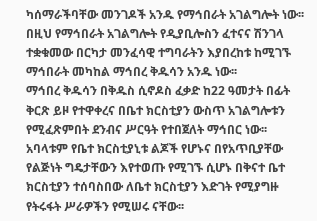ካሰማራችባቸው መንገዶች አንዱ የማኅበራት አገልግሎት ነው፡፡ በዚህ የማኅበራት አገልግሎት የዲያቢሎስን ፈተናና ሽንገላ ተቋቁመው በርካታ መንፈሳዊ ተግባራትን እያበረከቱ ከሚገኙ ማኅበራት መካከል ማኅበረ ቅዱሳን አንዱ ነው፡፡
ማኅበረ ቅዱሳን በቅዱስ ሲኖዶስ ፈቃድ ከ22 ዓመታት በፊት ቅርጽ ይዞ የተዋቀረና በቤተ ክርስቲያን ውስጥ አገልግሎቱን የሚፈጽምበት ደንብና ሥርዓት የተበጀለት ማኅበር ነው፡፡ አባላቱም የቤተ ክርስቲያኒቱ ልጆች የሆኑና በየአጥቢያቸው የልጅነት ግዴታቸውን እየተወጡ የሚገኙ ሲሆኑ በቅናተ ቤተ ክርስቲያን ተሰባስበው ለቤተ ክርስቲያን እድገት የሚያግዙ የትሩፋት ሥራዎችን የሚሠሩ ናቸው፡፡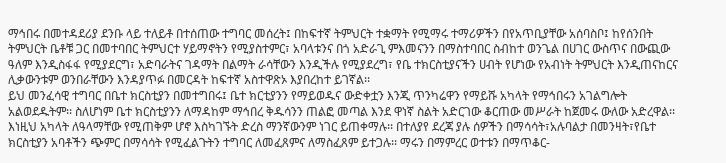ማኅበሩ በመተዳደሪያ ደንቡ ላይ ተለይቶ በተሰጠው ተግባር መሰረት፤ በከፍተኛ ትምህርት ተቋማት የሚማሩ ተማሪዎችን በየአጥቢያቸው አሰባስቦ፤ ከየሰንበት ትምህርት ቤቶቹ ጋር በመተባበር ትምህርተ ሃይማኖትን የሚያስተምር፣ አባላቱንና በጎ አድራጊ ምእመናንን በማስተባበር ስብከተ ወንጌል በሀገር ውስጥና በውጪው ዓለም እንዲስፋፋ የሚያደርግ፣ አድባራትና ገዳማት በልማት ራሳቸውን እንዲችሉ የሚያደረግ፣ የቤ ተክርስቲያናችን ሀብት የሆነው የአብነት ትምህርት እንዲጠናከርና ሊቃውንቱም ወንበራቸውን እንዳያጥፉ በመርዳት ከፍተኛ አስተዋጽኦ እያበረከተ ይገኛል፡፡
ይህ መንፈሳዊ ተግባር በቤተ ክርስቲያን በመተግበሩ፤ ቤተ ክርቲያንን የማይወዱና ውድቀቷን እንጂ ጥንካሬዋን የማይሹ አካላት የማኅበሩን አገልግሎት አልወደዱትም፡፡ ስለሆነም ቤተ ክርስቲያንን ለማዳከም ማኅበረ ቅዱሳንን ጠልፎ መጣል እንደ ዋነኛ ስልት አድርገው ቆርጠው መሥራት ከጀመሩ ውለው አድረዋል፡፡ እነዚህ አካላት ለዓላማቸው የሚጠቅም ሆኖ እስካገኙት ድረስ ማንኛውንም ነገር ይጠቀማሉ፡፡ በተለያየ ደረጃ ያሉ ሰዎችን በማሳሳት፣አሉባልታ በመንዛት፣የቤተ ክርስቲያን አባቶችን ጭምር በማሳሳት የሚፈልጉትን ተግባር ለመፈጸምና ለማስፈጸም ይተጋሉ፡፡ ማሩን በማምረር ወተቱን በማጥቆር-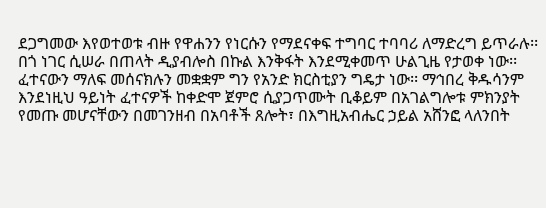ደጋግመው እየወተወቱ ብዙ የዋሐንን የነርሱን የማደናቀፍ ተግባር ተባባሪ ለማድረግ ይጥራሉ፡፡
በጎ ነገር ሲሠራ በጠላት ዲያብሎስ በኩል እንቅፋት እንደሚቀመጥ ሁልጊዜ የታወቀ ነው፡፡ ፈተናውን ማለፍ መሰናክሉን መቋቋም ግን የአንድ ክርስቲያን ግዴታ ነው፡፡ ማኅበረ ቅዱሳንም እንደነዚህ ዓይነት ፈተናዎች ከቀድሞ ጀምሮ ሲያጋጥሙት ቢቆይም በአገልግሎቱ ምክንያት የመጡ መሆናቸውን በመገንዘብ በአባቶች ጸሎት፣ በእግዚአብሔር ኃይል አሸንፎ ላለንበት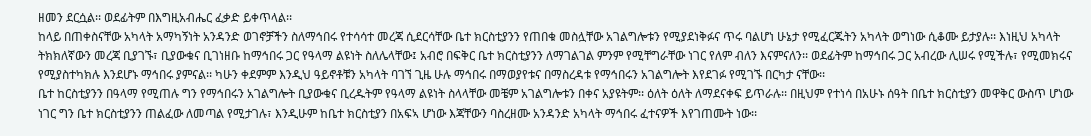ዘመን ደርሷል፡፡ ወደፊትም በእግዚአብሔር ፈቃድ ይቀጥላል፡፡
ከላይ በጠቀስናቸው አካላት አማካኝነት አንዳንድ ወገኖቻችን ስለማኅበሩ የተሳሳተ መረጃ ሲደርሳቸው ቤተ ክርስቲያንን የጠበቁ መስሏቸው አገልግሎቱን የሚያደነቅፉና ጥሩ ባልሆነ ሁኔታ የሚፈርጁትን አካላት ወግነው ሲቆሙ ይታያሉ፡፡ እነዚህ አካላት ትክክለኛውን መረጃ ቢያገኙ፣ ቢያውቁና ቢገነዘቡ ከማኅበሩ ጋር የዓላማ ልዩነት ስለሌላቸው፤ አብሮ በፍቅር ቤተ ክርስቲያንን ለማገልገል ምንም የሚቸግራቸው ነገር የለም ብለን እናምናለን፡፡ ወደፊትም ከማኅበሩ ጋር አብረው ሊሠሩ የሚችሉ፣ የሚመክሩና የሚያስተካክሉ እንደሆኑ ማኅበሩ ያምናል፡፡ ካሁን ቀደምም እንዲህ ዓይኖቶቹን አካላት ባገኘ ጊዜ ሁሉ ማኅበሩ በማወያየቱና በማስረዳቱ የማኅበሩን አገልግሎት እየደገፉ የሚገኙ በርካታ ናቸው፡፡
ቤተ ከርስቲያንን በዓላማ የሚጠሉ ግን የማኅበሩን አገልግሎት ቢያውቁና ቢረዱትም የዓላማ ልዩነት ስላላቸው መቼም አገልግሎቱን በቀና አያዩትም፡፡ ዕለት ዕለት ለማደናቀፍ ይጥራሉ፡፡ በዚህም የተነሳ በአሁኑ ሰዓት በቤተ ክርስቲያን መዋቅር ውስጥ ሆነው ነገር ግን ቤተ ክርስቲያንን ጠልፈው ለመጣል የሚታገሉ፣ እንዲሁም ከቤተ ክርስቲያን በአፍኣ ሆነው እጃቸውን ባስረዘሙ አንዳንድ አካላት ማኅበሩ ፈተናዎች እየገጠሙት ነው፡፡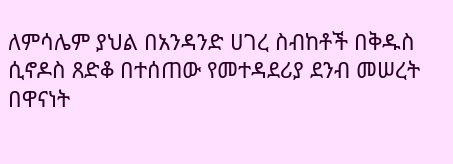ለምሳሌም ያህል በአንዳንድ ሀገረ ስብከቶች በቅዱስ ሲኖዶስ ጸድቆ በተሰጠው የመተዳደሪያ ደንብ መሠረት በዋናነት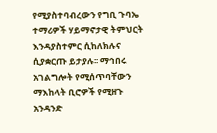የሚያስተባብረውን የግቢ ጉባኤ ተማሪዎች ሃይማኖታዊ ትምህርት እንዳያስተምር ሲከለክሉና ሲያቋርጡ ይታያሉ፡፡ ማኅበሩ አገልግሎት የሚሰጥባቸውን ማእከላት ቢሮዎች የሚዘጉ አንዳንድ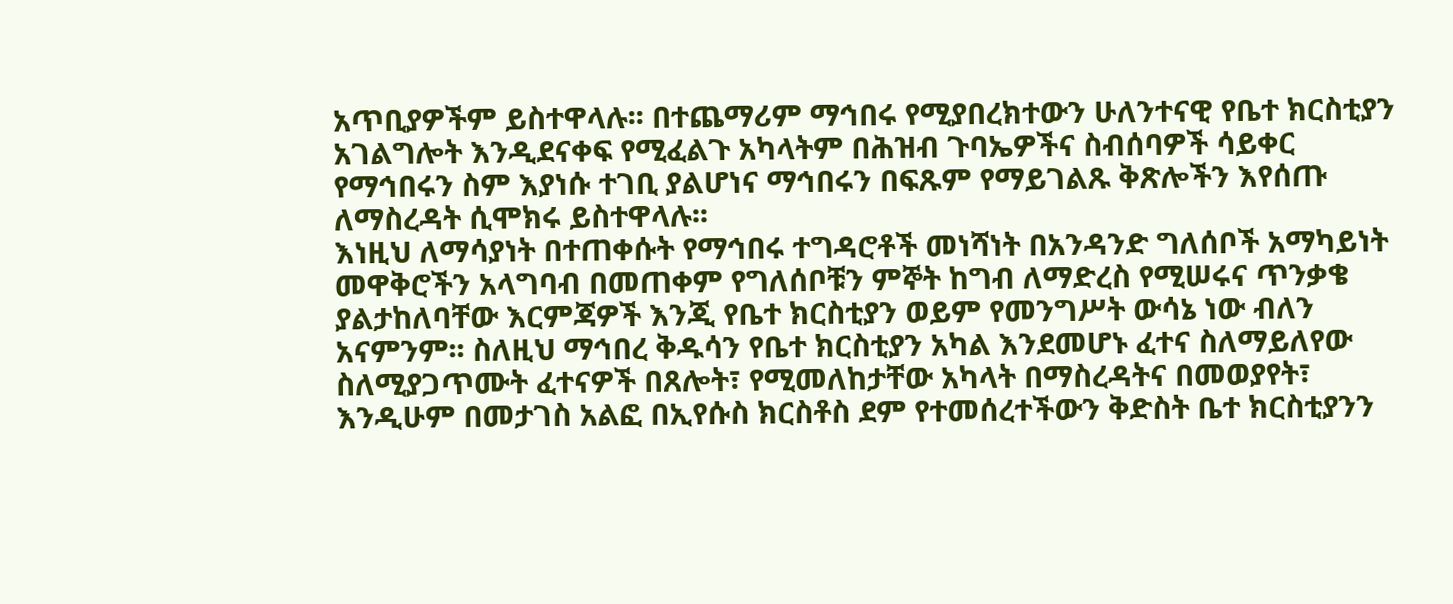አጥቢያዎችም ይስተዋላሉ፡፡ በተጨማሪም ማኅበሩ የሚያበረክተውን ሁለንተናዊ የቤተ ክርስቲያን አገልግሎት እንዲደናቀፍ የሚፈልጉ አካላትም በሕዝብ ጉባኤዎችና ስብሰባዎች ሳይቀር የማኅበሩን ስም እያነሱ ተገቢ ያልሆነና ማኅበሩን በፍጹም የማይገልጹ ቅጽሎችን እየሰጡ ለማስረዳት ሲሞክሩ ይስተዋላሉ፡፡
እነዚህ ለማሳያነት በተጠቀሱት የማኅበሩ ተግዳሮቶች መነሻነት በአንዳንድ ግለሰቦች አማካይነት መዋቅሮችን አላግባብ በመጠቀም የግለሰቦቹን ምኞት ከግብ ለማድረስ የሚሠሩና ጥንቃቄ ያልታከለባቸው እርምጃዎች እንጂ የቤተ ክርስቲያን ወይም የመንግሥት ውሳኔ ነው ብለን አናምንም፡፡ ስለዚህ ማኅበረ ቅዱሳን የቤተ ክርስቲያን አካል እንደመሆኑ ፈተና ስለማይለየው ስለሚያጋጥሙት ፈተናዎች በጸሎት፣ የሚመለከታቸው አካላት በማስረዳትና በመወያየት፣ እንዲሁም በመታገስ አልፎ በኢየሱስ ክርስቶስ ደም የተመሰረተችውን ቅድስት ቤተ ክርስቲያንን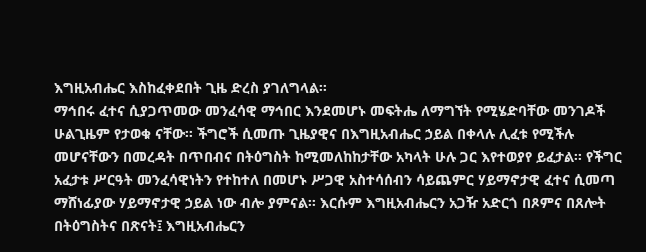እግዚአብሔር እስከፈቀደበት ጊዜ ድረስ ያገለግላል፡፡
ማኅበሩ ፈተና ሲያጋጥመው መንፈሳዊ ማኅበር እንደመሆኑ መፍትሔ ለማግኘት የሚሄድባቸው መንገዶች ሁልጊዜም የታወቁ ናቸው፡፡ ችግሮች ሲመጡ ጊዜያዊና በእግዚአብሔር ኃይል በቀላሉ ሊፈቱ የሚችሉ መሆናቸውን በመረዳት በጥበብና በትዕግስት ከሚመለከከታቸው አካላት ሁሉ ጋር እየተወያየ ይፈታል፡፡ የችግር አፈታቱ ሥርዓት መንፈሳዊነትን የተከተለ በመሆኑ ሥጋዊ አስተሳሰብን ሳይጨምር ሃይማኖታዊ ፈተና ሲመጣ ማሸነፊያው ሃይማኖታዊ ኃይል ነው ብሎ ያምናል፡፡ እርሱም እግዚአብሔርን አጋዥ አድርጎ በጾምና በጸሎት በትዕግስትና በጽናት፤ እግዚአብሔርን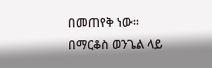በመጠየቅ ነው፡፡
በማርቆስ ወንጌል ላይ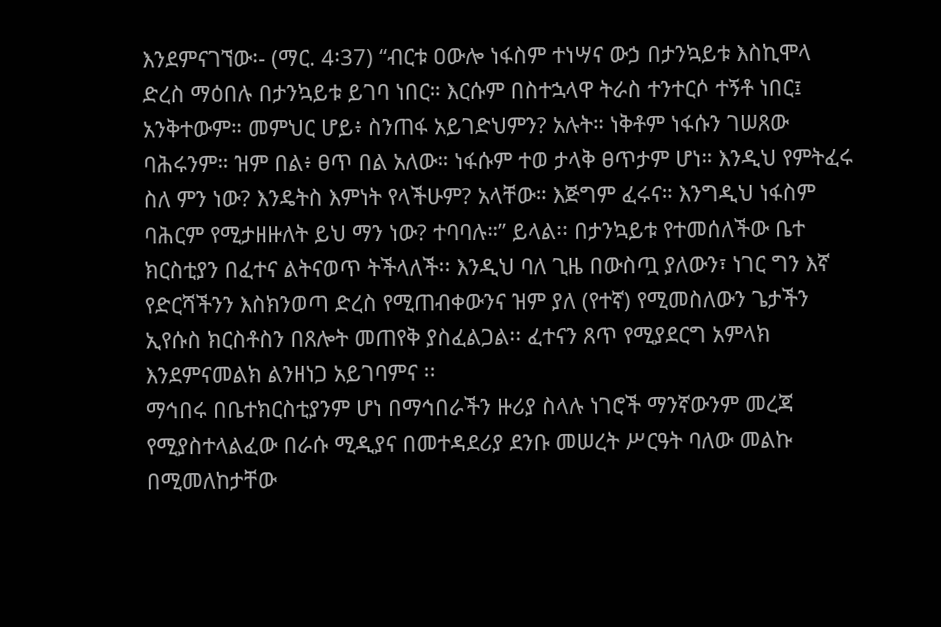እንደምናገኘው፡- (ማር. 4፡37) “ብርቱ ዐውሎ ነፋስም ተነሣና ውኃ በታንኳይቱ እስኪሞላ ድረስ ማዕበሉ በታንኳይቱ ይገባ ነበር። እርሱም በስተኋላዋ ትራስ ተንተርሶ ተኝቶ ነበር፤ አንቅተውም። መምህር ሆይ፥ ስንጠፋ አይገድህምን? አሉት። ነቅቶም ነፋሱን ገሠጸው ባሕሩንም። ዝም በል፥ ፀጥ በል አለው። ነፋሱም ተወ ታላቅ ፀጥታም ሆነ። እንዲህ የምትፈሩ ስለ ምን ነው? እንዴትስ እምነት የላችሁም? አላቸው። እጅግም ፈሩና። እንግዲህ ነፋስም ባሕርም የሚታዘዙለት ይህ ማን ነው? ተባባሉ።” ይላል፡፡ በታንኳይቱ የተመሰለችው ቤተ ክርስቲያን በፈተና ልትናወጥ ትችላለች፡፡ እንዲህ ባለ ጊዜ በውስጧ ያለውን፣ ነገር ግን እኛ የድርሻችንን እስክንወጣ ድረስ የሚጠብቀውንና ዝም ያለ (የተኛ) የሚመስለውን ጌታችን ኢየሱስ ክርስቶስን በጸሎት መጠየቅ ያስፈልጋል፡፡ ፈተናን ጸጥ የሚያደርግ አምላክ እንደምናመልክ ልንዘነጋ አይገባምና ፡፡
ማኅበሩ በቤተክርስቲያንም ሆነ በማኅበራችን ዙሪያ ስላሉ ነገሮች ማንኛውንም መረጃ የሚያስተላልፈው በራሱ ሚዲያና በመተዳደሪያ ደንቡ መሠረት ሥርዓት ባለው መልኩ በሚመለከታቸው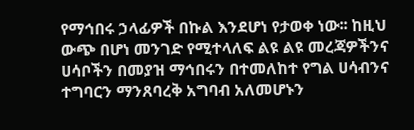የማኅበሩ ኃላፊዎች በኩል እንደሆነ የታወቀ ነው፡፡ ከዚህ ውጭ በሆነ መንገድ የሚተላለፍ ልዩ ልዩ መረጃዎችንና ሀሳቦችን በመያዝ ማኅበሩን በተመለከተ የግል ሀሳብንና ተግባርን ማንጸባረቅ አግባብ አለመሆኑን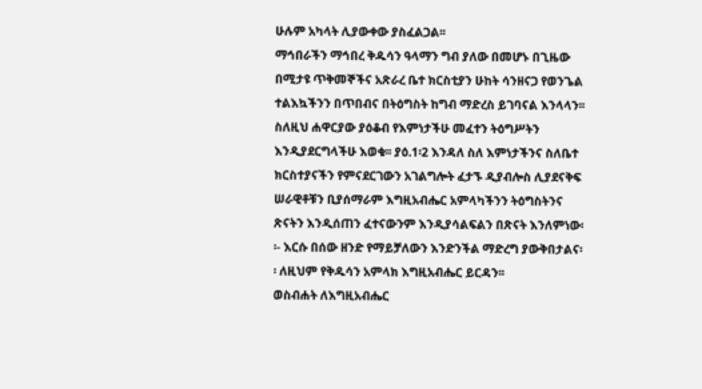ሁሉም አካላት ሊያውቀው ያስፈልጋል፡፡
ማኅበራችን ማኅበረ ቅዱሳን ዓላማን ግብ ያለው በመሆኑ በጊዜው በሚታዩ ጥቅመኞችና አጽራረ ቤተ ክርስቲያን ሁከት ሳንዘናጋ የወንጌል ተልእኳችንን በጥበብና በትዕግስት ከግብ ማድረስ ይገባናል እንላላን፡፡ ስለዚህ ሐዋርያው ያዕቆብ የእምነታችሁ መፈተን ትዕግሥትን እንዲያደርግላችሁ እወቁ፡፡ ያዕ.1፡2 እንዳለ ስለ እምነታችንና ስለቤተ ክርስተያናችን የምናደርገውን አገልግሎት ፈታኙ ዲያብሎስ ሊያደናቅፍ ሠራዊቶቹን ቢያሰማራም እግዚአብሔር አምላካችንን ትዕግስትንና ጽናትን እንዲሰጠን ፈተናውንም እንዲያሳልፍልን በጽናት እንለምነው፡፡- እርሱ በሰው ዘንድ የማይቻለውን እንድንችል ማድረግ ያውቅበታልና፡፡ ለዚህም የቅዱሳን አምላክ እግዚአብሔር ይርዳን፡፡
ወስብሐት ለእግዚአብሔር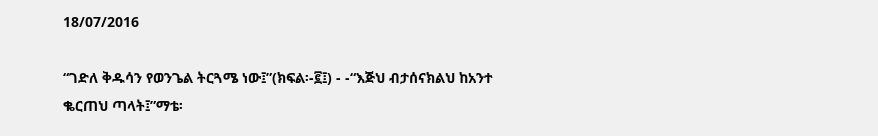18/07/2016

“ገድለ ቅዱሳን የወንጌል ትርጓሜ ነው፤”(ክፍል፡-፪፤) - -“እጅህ ብታሰናክልህ ከአንተ
ቈርጠህ ጣላት፤”ማቴ፡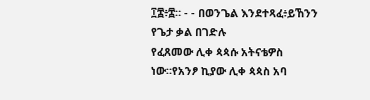፲፰፥፰። - - በወንጌል እንደተጻፈ፥ይኸንን የጌታ ቃል በገድሉ
የፈጸመው ሊቀ ጳጳሱ አትናቴዎስ ነው።የአንፆ ኪያው ሊቀ ጳጳስ አባ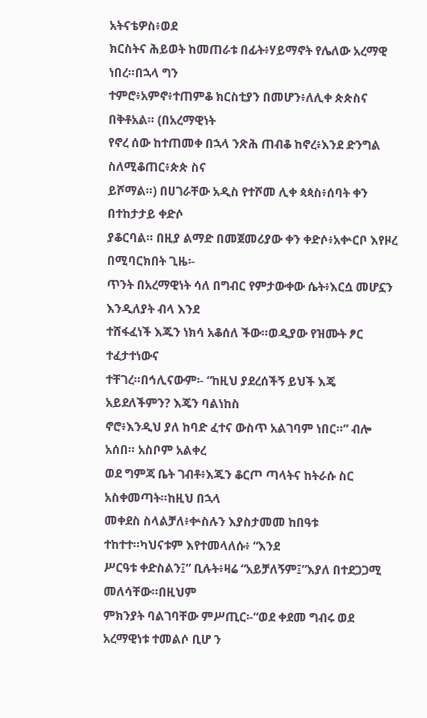አትናቴዎስ፥ወደ
ክርስትና ሕይወት ከመጠራቱ በፊት፥ሃይማኖት የሌለው አረማዊ ነበረ።በኋላ ግን
ተምሮ፥አምኖ፥ተጠምቆ ክርስቲያን በመሆን፥ለሊቀ ጵጵስና በቅቶአል። (በአረማዊነት
የኖረ ሰው ከተጠመቀ በኋላ ንጽሕ ጠብቆ ከኖረ፥እንደ ድንግል ስለሚቆጠር፥ጵጵ ስና
ይሾማል።) በሀገራቸው አዲስ የተሾመ ሊቀ ጳጳስ፥ሰባት ቀን በተከታታይ ቀድሶ
ያቆርባል። በዚያ ልማድ በመጀመሪያው ቀን ቀድሶ፥አቍርቦ እየዞረ በሚባርክበት ጊዜ፡-
ጥንት በአረማዊነት ሳለ በግብር የምታውቀው ሴት፥እርሷ መሆኗን እንዲለያት ብላ እንደ
ተሸፋፈነች እጁን ነክሳ አቆሰለ ችው።ወዲያው የዝሙት ፆር ተፈታተነውና
ተቸገረ።በኅሊናውም፡- “ከዚህ ያደረሰችኝ ይህች እጄ አይደለችምን? እጄን ባልነከስ
ኖሮ፥እንዲህ ያለ ከባድ ፈተና ውስጥ አልገባም ነበር።” ብሎ አሰበ። አስቦም አልቀረ
ወደ ግምጃ ቤት ገብቶ፥እጁን ቆርጦ ጣላትና ከትራሱ ስር አስቀመጣት።ከዚህ በኋላ
መቀደስ ስላልቻለ፥ቍስሉን እያስታመመ ከበዓቱ ተከተተ።ካህናቱም እየተመላለሱ፥ “እንደ
ሥርዓቱ ቀድስልን፤” ቢሉት፥ዛሬ “አይቻለኝም፤”እያለ በተደጋጋሚ መለሳቸው።በዚህም
ምክንያት ባልገባቸው ምሥጢር፡-“ወደ ቀደመ ግብሩ ወደ አረማዊነቱ ተመልሶ ቢሆ ን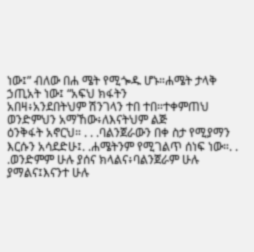ነው፤” ብለው በሐ ሜት የሚጐዱ ሆኑ።ሐሜት ታላቅ ኃጢአት ነው፤ “አፍህ ክፋትን
አበዛ፥አንደበትህም ሽንገላን ተበ ተበ።ተቀምጠህ ወንድምህን አማኸው፥ለእናትህም ልጅ
ዕንቅፋት አኖርህ። . . .ባልንጀራውን በቀ ስታ የሚያማን እርሱን አሳደድሁ፤. .ሐሜትንም የሚገልጥ ሰነፍ ነው።. . .ወንድምም ሁሉ ያሰና ክላልና፥ባልንጀራም ሁሉ
ያማልና፤እናንተ ሁሉ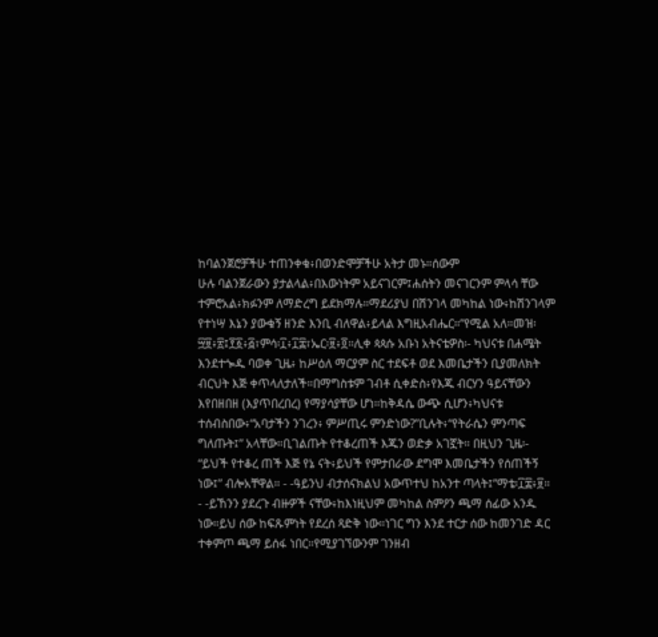ከባልንጀሮቻችሁ ተጠንቀቁ፥በወንድሞቻችሁ አትታ መኑ።ሰውም
ሁሉ ባልንጀራውን ያታልላል፥በእውነትም አይናገርም፤ሐሰትን መናገርንም ምላሳ ቸው
ተምሮአል፥ክፉንም ለማድረግ ይደክማሉ።ማደሪያህ በሽንገላ መካከል ነው፥ከሽንገላም
የተነሣ እኔን ያውቁኝ ዘንድ እንቢ ብለዋል፥ይላል እግዚአብሔር።”የሚል አለ።መዝ፡
፵፱፥፳፤፻፩፥፭፣ምሳ፡፲፥፲፰፣ኤር፡፱፥፬።ሊቀ ጳጳሱ አቡነ አትናቴዎስ፡- ካህናቱ በሐሜት
እንደተጐዱ ባወቀ ጊዜ፥ ከሥዕለ ማርያም ስር ተደፍቶ ወደ እመቤታችን ቢያመለክት
ብርህት እጅ ቀጥላለታለች።በማግስቱም ገብቶ ሲቀድስ፥የእጁ ብርሃን ዓይናቸውን
እየበዘበዘ (እያጥበረበረ) የማያሳያቸው ሆነ።ከቅዳሴ ውጭ ሲሆን፥ካህናቱ
ተሰብስበው፥“አባታችን ንገረን፥ ምሥጢሩ ምንድነው?”ቢሉት፥“የትራሴን ምንጣፍ
ግለጡት፤” አላቸው።ቢገልጡት የተቆረጠች እጁን ወድቃ አገኟት። በዚህን ጊዜ፡-
“ይህች የተቆረ ጠች እጅ የኔ ናት፥ይህች የምታበራው ደግሞ እመቤታችን የሰጠችኝ
ነው፤” ብሎአቸዋል። - -ዓይንህ ብታሰናክልህ አውጥተህ ከአንተ ጣላት፤”ማቴ፡፲፰፥፱።
- -ይኸንን ያደረጉ ብዙዎች ናቸው፥ከእነዚህም መካከል ስምዖን ጫማ ሰፊው አንዱ
ነው።ይህ ሰው ከፍጹምነት የደረሰ ጻድቅ ነው።ነገር ግን እንደ ተርታ ሰው ከመንገድ ዳር
ተቀምጦ ጫማ ይሰፋ ነበር።የሚያገኘውንም ገንዘብ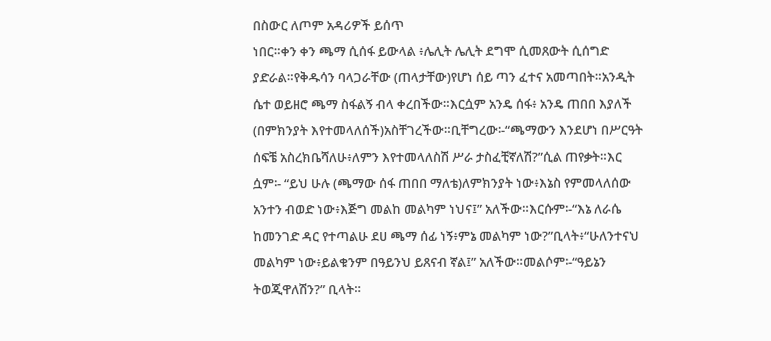በስውር ለጦም አዳሪዎች ይሰጥ
ነበር።ቀን ቀን ጫማ ሲሰፋ ይውላል ፥ሌሊት ሌሊት ደግሞ ሲመጸውት ሲሰግድ
ያድራል።የቅዱሳን ባላጋራቸው (ጠላታቸው)የሆነ ሰይ ጣን ፈተና አመጣበት።አንዲት
ሴተ ወይዘሮ ጫማ ስፋልኝ ብላ ቀረበችው።እርሷም አንዴ ሰፋ፥ አንዴ ጠበበ እያለች
(በምክንያት እየተመላለሰች)አስቸገረችው።ቢቸግረው፡-“ጫማውን እንደሆነ በሥርዓት
ሰፍቼ አስረክቤሻለሁ፥ለምን እየተመላለስሽ ሥራ ታስፈቺኛለሽ?”ሲል ጠየቃት።እር
ሷም፡- “ይህ ሁሉ (ጫማው ሰፋ ጠበበ ማለቴ)ለምክንያት ነው፥እኔስ የምመላለሰው
አንተን ብወድ ነው፥እጅግ መልከ መልካም ነህና፤” አለችው።እርሱም፡-“እኔ ለራሴ
ከመንገድ ዳር የተጣልሁ ደሀ ጫማ ሰፊ ነኝ፥ምኔ መልካም ነው?”ቢላት፥“ሁለንተናህ
መልካም ነው፥ይልቁንም በዓይንህ ይጸናብ ኛል፤” አለችው።መልሶም፡-“ዓይኔን
ትወጂዋለሽን?” ቢላት።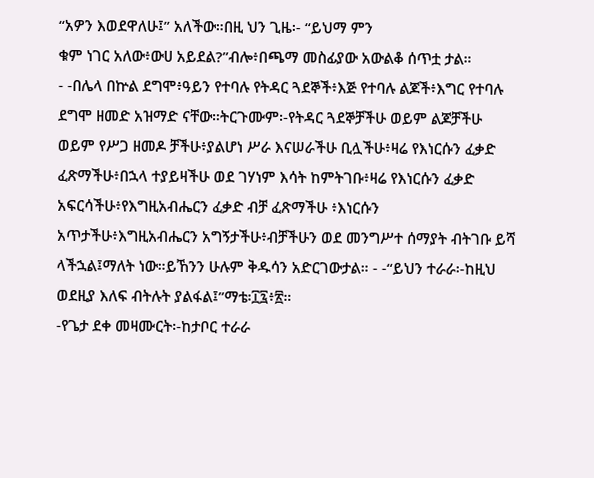“አዎን እወደዋለሁ፤” አለችው።በዚ ህን ጊዜ፡- “ይህማ ምን
ቁም ነገር አለው፥ውሀ አይደል?”ብሎ፥በጫማ መስፊያው አውልቆ ሰጥቷ ታል።
- -በሌላ በኵል ደግሞ፥ዓይን የተባሉ የትዳር ጓደኞች፥እጅ የተባሉ ልጆች፥እግር የተባሉ
ደግሞ ዘመድ አዝማድ ናቸው።ትርጉሙም፡-የትዳር ጓደኞቻችሁ ወይም ልጆቻችሁ
ወይም የሥጋ ዘመዶ ቻችሁ፥ያልሆነ ሥራ እናሠራችሁ ቢሏችሁ፥ዛሬ የእነርሱን ፈቃድ
ፈጽማችሁ፥በኋላ ተያይዛችሁ ወደ ገሃነም እሳት ከምትገቡ፥ዛሬ የእነርሱን ፈቃድ
አፍርሳችሁ፥የእግዚአብሔርን ፈቃድ ብቻ ፈጽማችሁ ፥እነርሱን
አጥታችሁ፥እግዚአብሔርን አግኝታችሁ፥ብቻችሁን ወደ መንግሥተ ሰማያት ብትገቡ ይሻ
ላችኋል፤ማለት ነው።ይኸንን ሁሉም ቅዱሳን አድርገውታል። - -“ይህን ተራራ፡-ከዚህ
ወደዚያ እለፍ ብትሉት ያልፋል፤”ማቴ፡፲፯፥፳።
-የጌታ ደቀ መዛሙርት፡-ከታቦር ተራራ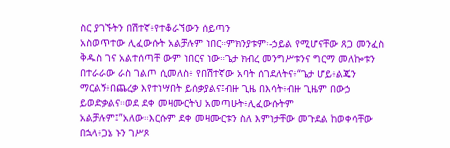ስር ያገኙትን በሽተኛ፥የተቆራኘውን ሰይጣን
አስወጥተው ሊፈውሱት አልቻሉም ነበር።ምክንያቱም፡-ኃይል የሚሆናቸው ጸጋ መንፈስ
ቅዱስ ገና አልተሰጣቸ ውም ነበርና ነው።ጌታ ክብረ መንግሥቱንና ግርማ መለኰቱን
በተራራው ራስ ገልጦ ሲመለስ፥ የበሽተኛው አባት ሰገደለትና፥“ጌታ ሆይ፥ልጄን
ማርልኝ፥በጨረቃ እየተነሣበት ይሰቃያልና፤ብዙ ጊዜ በእሳት፥ብዙ ጊዜም በውኃ
ይወድቃልና።ወደ ደቀ መዛሙርትህ አመጣሁት፥ሊፈውሱትም
አልቻሉም፤”አለው።እርሱም ደቀ መዛሙርቱን ስለ እምነታቸው መጉደል ከወቀሳቸው
በኋላ፥ጋኔ ኑን ገሥጾ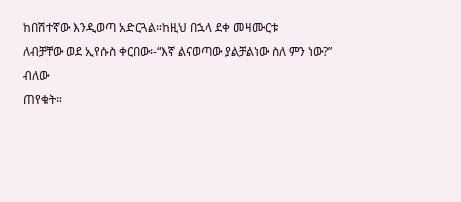ከበሽተኛው እንዲወጣ አድርጓል።ከዚህ በኋላ ደቀ መዛሙርቱ
ለብቻቸው ወደ ኢየሱስ ቀርበው፡-“እኛ ልናወጣው ያልቻልነው ስለ ምን ነው?” ብለው
ጠየቁት።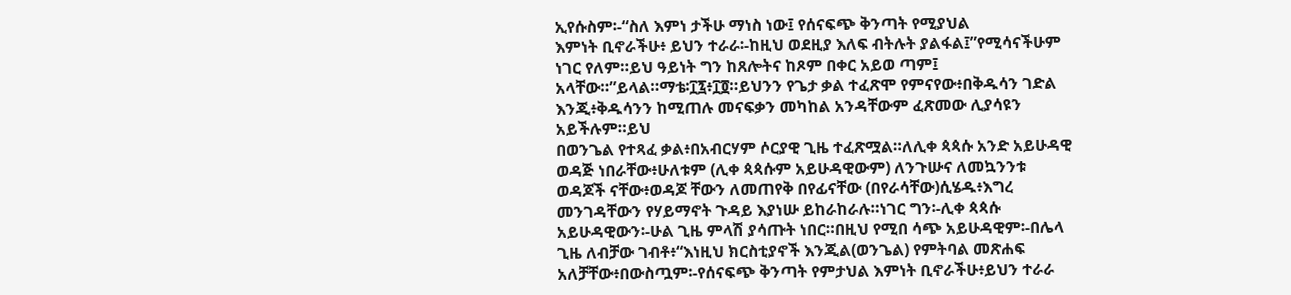ኢየሱስም፡-“ስለ እምነ ታችሁ ማነስ ነው፤ የሰናፍጭ ቅንጣት የሚያህል
እምነት ቢኖራችሁ፥ ይህን ተራራ፡-ከዚህ ወደዚያ እለፍ ብትሉት ያልፋል፤”የሚሳናችሁም
ነገር የለም።ይህ ዓይነት ግን ከጸሎትና ከጾም በቀር አይወ ጣም፤
አላቸው።”ይላል።ማቴ፡፲፯፥፲፬።ይህንን የጌታ ቃል ተፈጽሞ የምናየው፥በቅዱሳን ገድል
እንጂ፥ቅዱሳንን ከሚጠሉ መናፍቃን መካከል አንዳቸውም ፈጽመው ሊያሳዩን
አይችሉም።ይህ
በወንጌል የተጻፈ ቃል፥በአብርሃም ሶርያዊ ጊዜ ተፈጽሟል።ለሊቀ ጳጳሱ አንድ አይሁዳዊ
ወዳጅ ነበራቸው፥ሁለቱም (ሊቀ ጳጳሱም አይሁዳዊውም) ለንጉሡና ለመኳንንቱ
ወዳጆች ናቸው፥ወዳጆ ቸውን ለመጠየቅ በየፊናቸው (በየራሳቸው)ሲሄዱ፥እግረ
መንገዳቸውን የሃይማኖት ጉዳይ እያነሡ ይከራከራሉ።ነገር ግን፡-ሊቀ ጳጳሱ
አይሁዳዊውን፡-ሁል ጊዜ ምላሽ ያሳጡት ነበር።በዚህ የሚበ ሳጭ አይሁዳዊም፡-በሌላ
ጊዜ ለብቻው ገብቶ፥“እነዚህ ክርስቲያኖች እንጂል(ወንጌል) የምትባል መጽሐፍ
አለቻቸው፥በውስጧም፡-የሰናፍጭ ቅንጣት የምታህል እምነት ቢኖራችሁ፥ይህን ተራራ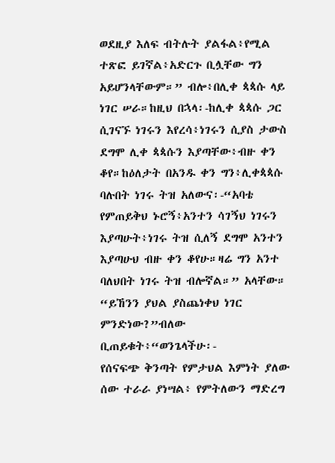ወደዚያ እለፍ ብትሉት ያልፋል፥የሚል ተጽፎ ይገኛል፥አድርጉ ቢሏቸው ግን
አይሆንላቸውም።” ብሎ፥በሊቀ ጳጳሱ ላይ ነገር ሠራ።ከዚህ በኋላ፡-ከሊቀ ጳጳሱ ጋር
ሲገናኙ ነገሩን እየረሳ፥ነገሩን ሲያስ ታውስ ደግሞ ሊቀ ጳጳሱን እያጣቸው፥ብዙ ቀን
ቆየ።ከዕለታት በአንዱ ቀን ግን፥ሊቀጳጳሱ ባሉበት ነገሩ ትዝ አለውና፡-“አባቴ
የምጠይቅህ ኑሮኝ፥አንተን ሳገኝህ ነገሩን እያጣሁት፥ነገሩ ትዝ ሲለኝ ደግሞ አንተን
እያጣሁህ ብዙ ቀን ቆየሁ።ዛሬ ግን አንተ ባለህበት ነገሩ ትዝ ብሎኛል።” አላቸው።
“ይኸንን ያህል ያስጨነቀህ ነገር ምንድነው?”ብለው ቢጠይቁት፥“ወንጌላችሁ፡-
የሰናፍጭ ቅንጣት የምታህል እምነት ያለው ሰው ተራራ ያነሣል፥ የምትለውን ማድረግ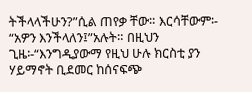ትችላላችሁን?”ሲል ጠየቃ ቸው። እርሳቸውም፡- “አዎን እንችላለን፤”አሉት። በዚህን
ጊዜ፡-“እንግዲያውማ የዚህ ሁሉ ክርስቲ ያን ሃይማኖት ቢደመር ከሰናፍጭ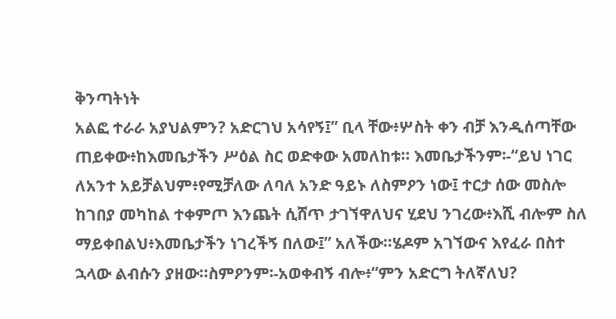ቅንጣትነት
አልፎ ተራራ አያህልምን? አድርገህ አሳየኝ፤” ቢላ ቸው፥ሦስት ቀን ብቻ እንዲሰጣቸው
ጠይቀው፥ከእመቤታችን ሥዕል ስር ወድቀው አመለከቱ። እመቤታችንም፡-“ይህ ነገር
ለአንተ አይቻልህም፥የሚቻለው ለባለ አንድ ዓይኑ ለስምዖን ነው፤ ተርታ ሰው መስሎ
ከገበያ መካከል ተቀምጦ እንጨት ሲሸጥ ታገኘዋለህና ሂደህ ንገረው፥እሺ ብሎም ስለ
ማይቀበልህ፥እመቤታችን ነገረችኝ በለው፤” አለችው።ሄዶም አገኘውና እየፈራ በስተ
ኋላው ልብሱን ያዘው።ስምዖንም፡-አወቀብኝ ብሎ፥“ምን አድርግ ትለኛለህ?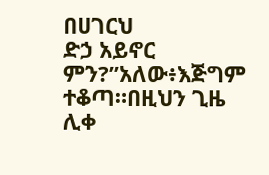በሀገርህ
ድኃ አይኖር ምን?”አለው፥እጅግም ተቆጣ።በዚህን ጊዜ ሊቀ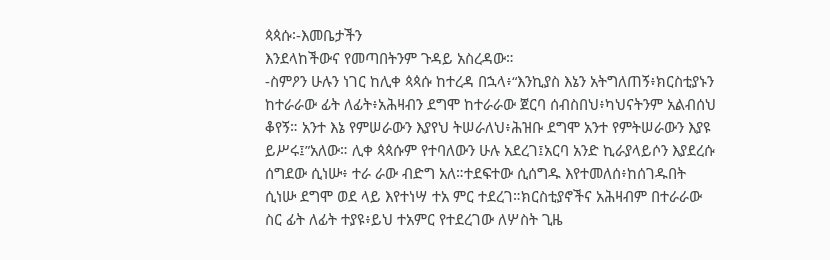ጳጳሱ፡-እመቤታችን
እንደላከችውና የመጣበትንም ጉዳይ አስረዳው።
-ስምዖን ሁሉን ነገር ከሊቀ ጳጳሱ ከተረዳ በኋላ፥“እንኪያስ እኔን አትግለጠኝ፥ክርስቲያኑን
ከተራራው ፊት ለፊት፥አሕዛብን ደግሞ ከተራራው ጀርባ ሰብስበህ፥ካህናትንም አልብሰህ
ቆየኝ። አንተ እኔ የምሠራውን እያየህ ትሠራለህ፥ሕዝቡ ደግሞ አንተ የምትሠራውን እያዩ
ይሥሩ፤”አለው። ሊቀ ጳጳሱም የተባለውን ሁሉ አደረገ፤አርባ አንድ ኪራያላይሶን እያደረሱ
ሰግደው ሲነሡ፥ ተራ ራው ብድግ አለ።ተደፍተው ሲሰግዱ እየተመለሰ፥ከሰገዱበት
ሲነሡ ደግሞ ወደ ላይ እየተነሣ ተአ ምር ተደረገ።ክርስቲያኖችና አሕዛብም በተራራው
ስር ፊት ለፊት ተያዩ፥ይህ ተአምር የተደረገው ለሦስት ጊዜ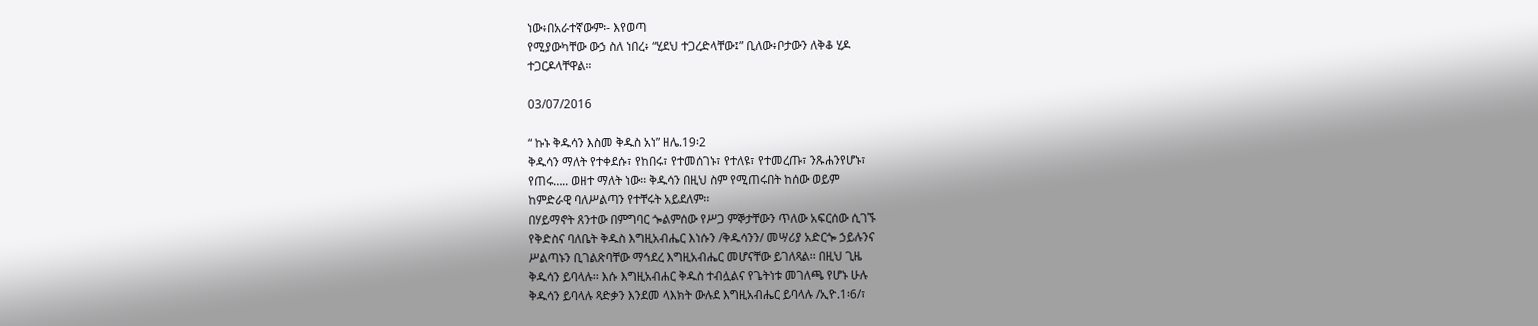ነው፥በአራተኛውም፡- እየወጣ
የሚያውካቸው ውኃ ስለ ነበረ፥ “ሂደህ ተጋረድላቸው፤” ቢለው፥ቦታውን ለቅቆ ሂዶ
ተጋርዶላቸዋል።

03/07/2016

“ ኩኑ ቅዱሳን እስመ ቅዱስ አነ” ዘሌ.19፡2
ቅዱሳን ማለት የተቀደሱ፣ የከበሩ፣ የተመሰገኑ፣ የተለዩ፣ የተመረጡ፣ ንጹሐንየሆኑ፣
የጠሩ….. ወዘተ ማለት ነው፡፡ ቅዱሳን በዚህ ስም የሚጠሩበት ከሰው ወይም
ከምድራዊ ባለሥልጣን የተቸሩት አይደለም፡፡
በሃይማኖት ጸንተው በምግባር ጐልምሰው የሥጋ ምኞታቸውን ጥለው አፍርሰው ሲገኙ
የቅድስና ባለቤት ቅዱስ እግዚአብሔር እነሱን /ቅዱሳንን/ መሣሪያ አድርጐ ኃይሉንና
ሥልጣኑን ቢገልጽባቸው ማኅደረ እግዚአብሔር መሆናቸው ይገለጻል፡፡ በዚህ ጊዜ
ቅዱሳን ይባላሉ፡፡ እሱ እግዚአብሐር ቅዱስ ተብሏልና የጌትነቱ መገለጫ የሆኑ ሁሉ
ቅዱሳን ይባላሉ ጻድቃን እንደመ ላእክት ውሉደ እግዚአብሔር ይባላሉ /ኢዮ.1፡6/፣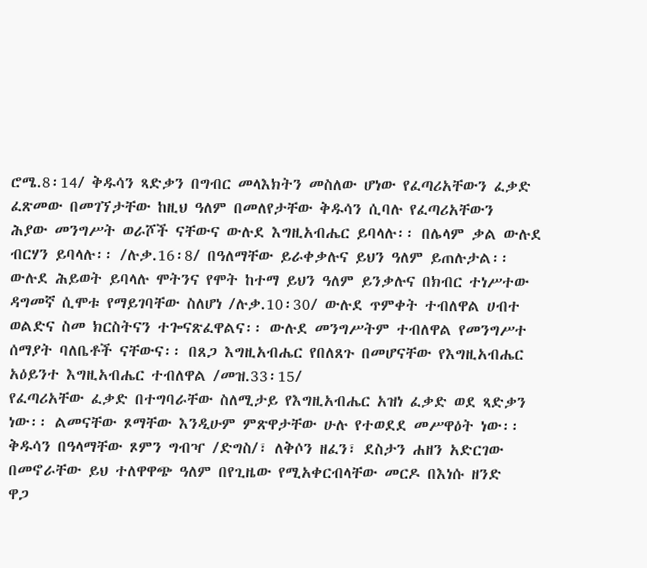ሮሜ.8፡14/ ቅዱሳን ጻድቃን በግብር መላእክትን መስለው ሆነው የፈጣሪአቸውን ፈቃድ
ፈጽመው በመገኘታቸው ከዚህ ዓለም በመለየታቸው ቅዱሳን ሲባሉ የፈጣሪአቸውን
ሕያው መንግሥት ወራሾች ናቸውና ውሉደ እግዚአብሔር ይባላሉ፡፡ በሌላም ቃል ውሉደ
ብርሃን ይባላሉ፡፡ /ሉቃ.16፡8/ በዓለማቸው ይራቀቃሉና ይህን ዓለም ይጠሉታል፡፡
ውሉደ ሕይወት ይባላሉ ሞትንና የሞት ከተማ ይህን ዓለም ይንቃሉና በክብር ተነሥተው
ዳግመኛ ሲሞቱ የማይገባቸው ስለሆነ /ሉቃ.10፡30/ ውሉደ ጥምቀት ተብለዋል ሀብተ
ወልድና ስመ ክርስትናን ተጐናጽፈዋልና፡፡ ውሉደ መንግሥትም ተብለዋል የመንግሥተ
ሰማያት ባለቤቶች ናቸውና፡፡ በጸጋ እግዚአብሔር የበለጸጉ በመሆናቸው የእግዚአብሔር
አዕይንተ እግዚአብሔር ተብለዋል /መዝ.33፡15/
የፈጣሪአቸው ፈቃድ በተግባራቸው ስለሚታይ የእግዚአብሔር አዝነ ፈቃድ ወደ ጻድቃን
ነው፡፡ ልመናቸው ጾማቸው እንዲሁም ምጽዋታቸው ሁሉ የተወደደ መሥዋዕት ነው፡፡
ቅዱሳን በዓላማቸው ጾምን ግብዣ /ድግስ/፣ ለቅሶን ዘፈን፣ ደስታን ሐዘን አድርገው
በመኖራቸው ይህ ተለዋዋጭ ዓለም በየጊዜው የሚአቀርብላቸው መርዶ በእነሱ ዘንድ
ዋጋ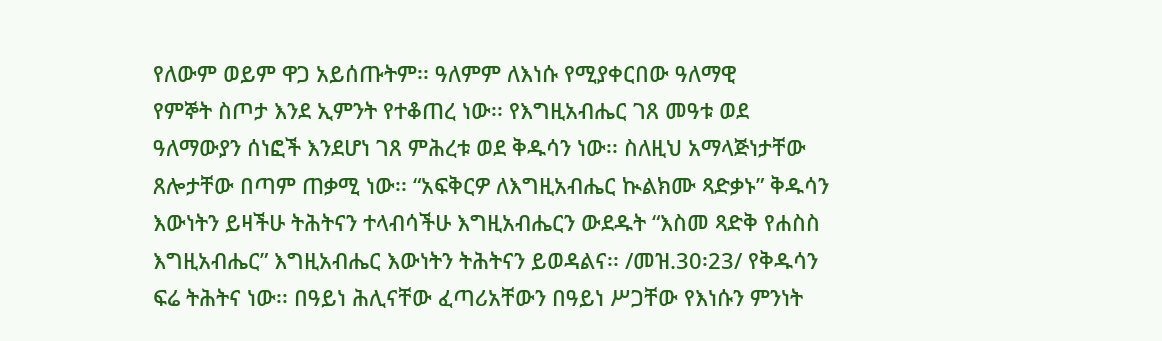የለውም ወይም ዋጋ አይሰጡትም፡፡ ዓለምም ለእነሱ የሚያቀርበው ዓለማዊ
የምኞት ስጦታ እንደ ኢምንት የተቆጠረ ነው፡፡ የእግዚአብሔር ገጸ መዓቱ ወደ
ዓለማውያን ሰነፎች እንደሆነ ገጸ ምሕረቱ ወደ ቅዱሳን ነው፡፡ ስለዚህ አማላጅነታቸው
ጸሎታቸው በጣም ጠቃሚ ነው፡፡ “አፍቅርዎ ለእግዚአብሔር ኲልክሙ ጻድቃኑ” ቅዱሳን
እውነትን ይዛችሁ ትሕትናን ተላብሳችሁ እግዚአብሔርን ውደዱት “እስመ ጻድቅ የሐስስ
እግዚአብሔር” እግዚአብሔር እውነትን ትሕትናን ይወዳልና፡፡ /መዝ.30፡23/ የቅዱሳን
ፍሬ ትሕትና ነው፡፡ በዓይነ ሕሊናቸው ፈጣሪአቸውን በዓይነ ሥጋቸው የእነሱን ምንነት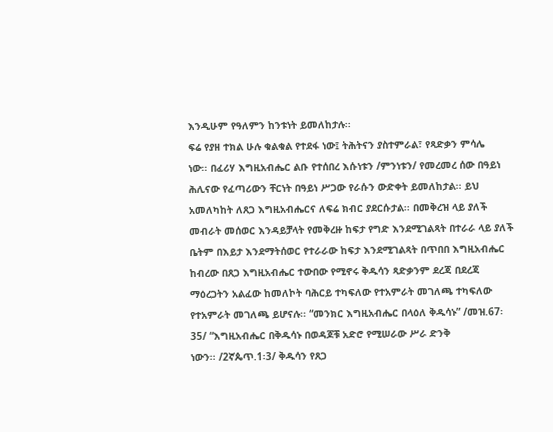እንዲሁም የዓለምን ከንቱነት ይመለከታሉ፡፡
ፍሬ የያዘ ተክል ሁሉ ቁልቁል የተደፋ ነው፤ ትሕትናን ያስተምራል፣ የጻድቃን ምሳሌ
ነው፡፡ በፈሪሃ እግዚአብሔር ልቡ የተሰበረ እሱነቱን /ምንነቱን/ የመረመረ ሰው በዓይነ
ሕሊናው የፈጣሪውን ቸርነት በዓይነ ሥጋው የራሱን ውድቀት ይመለከታል፡፡ ይህ
አመለካከት ለጸጋ እግዚአብሔርና ለፍሬ ክብር ያደርሱታል፡፡ በመቅረዝ ላይ ያለች
መብራት መሰወር እንዳይቻላት የመቅረዙ ከፍታ የግድ እንደሚገልጻት በተራራ ላይ ያለች
ቤትም በእይታ እንደማትሰወር የተራራው ከፍታ እንደሚገልጻት በጥበበ እግዚአብሔር
ከብረው በጸጋ እግዚአብሔር ተውበው የሚኖሩ ቅዱሳን ጻድቃንም ደረጃ በደረጃ
ማዕረጋትን አልፈው ከመለኮት ባሕርይ ተካፍለው የተአምራት መገለጫ ተካፍለው
የተአምራት መገለጫ ይሆናሉ፡፡ “መንክር እግዚአብሔር በላዕለ ቅዱሳኑ” /መዝ.67፡
35/ “እግዚአብሔር በቅዱሳኑ በወዳጆቹ አድሮ የሚሠራው ሥራ ድንቅ
ነውን፡፡ /2ኛጴጥ.1፡3/ ቅዱሳን የጸጋ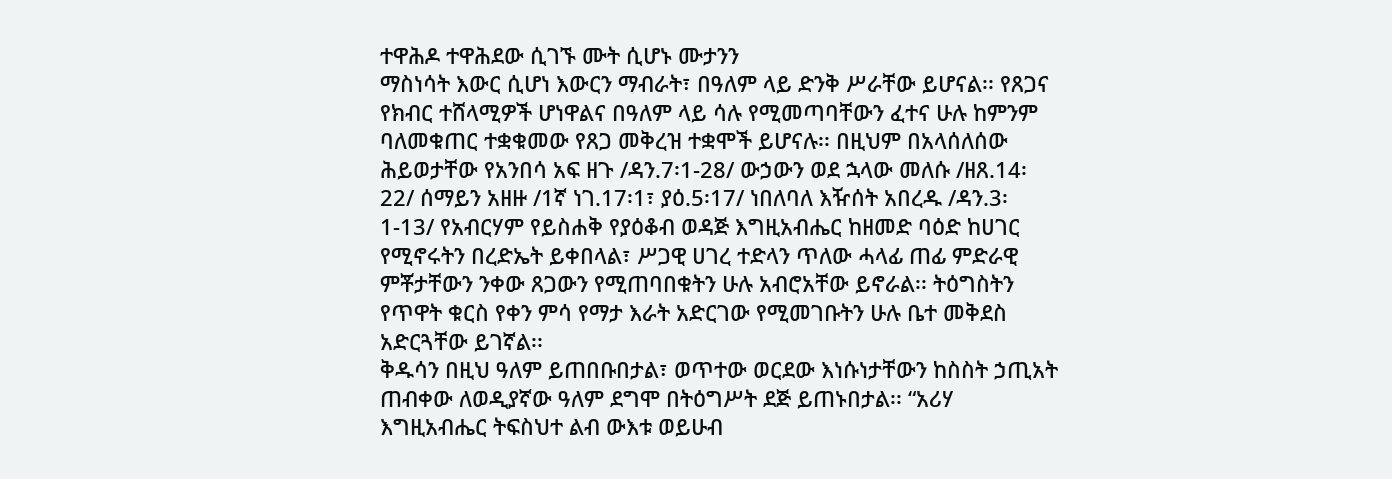ተዋሕዶ ተዋሕደው ሲገኙ ሙት ሲሆኑ ሙታንን
ማስነሳት እውር ሲሆነ እውርን ማብራት፣ በዓለም ላይ ድንቅ ሥራቸው ይሆናል፡፡ የጸጋና
የክብር ተሸላሚዎች ሆነዋልና በዓለም ላይ ሳሉ የሚመጣባቸውን ፈተና ሁሉ ከምንም
ባለመቁጠር ተቋቁመው የጸጋ መቅረዝ ተቋሞች ይሆናሉ፡፡ በዚህም በአላሰለሰው
ሕይወታቸው የአንበሳ አፍ ዘጉ /ዳን.7፡1-28/ ውኃውን ወደ ኋላው መለሱ /ዘጸ.14፡
22/ ሰማይን አዘዙ /1ኛ ነገ.17፡1፣ ያዕ.5፡17/ ነበለባለ እዥሰት አበረዱ /ዳን.3፡
1-13/ የአብርሃም የይስሐቅ የያዕቆብ ወዳጅ እግዚአብሔር ከዘመድ ባዕድ ከሀገር
የሚኖሩትን በረድኤት ይቀበላል፣ ሥጋዊ ሀገረ ተድላን ጥለው ሓላፊ ጠፊ ምድራዊ
ምቾታቸውን ንቀው ጸጋውን የሚጠባበቁትን ሁሉ አብሮአቸው ይኖራል፡፡ ትዕግስትን
የጥዋት ቁርስ የቀን ምሳ የማታ እራት አድርገው የሚመገቡትን ሁሉ ቤተ መቅደስ
አድርጓቸው ይገኛል፡፡
ቅዱሳን በዚህ ዓለም ይጠበቡበታል፣ ወጥተው ወርደው እነሱነታቸውን ከስስት ኃጢአት
ጠብቀው ለወዲያኛው ዓለም ደግሞ በትዕግሥት ደጅ ይጠኑበታል፡፡ “አሪሃ
እግዚአብሔር ትፍስህተ ልብ ውእቱ ወይሁብ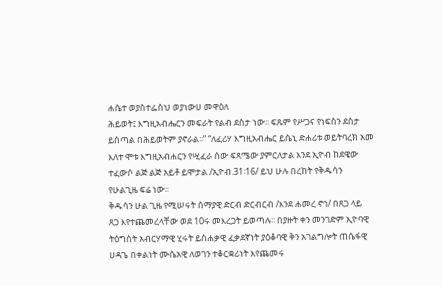ሐሴተ ወያስተፌስህ ወያነውሀ መዋዕለ
ሕይወት፤ እግዚአብሔርን መፍራት የልብ ደስታ ነው፡፡ ፍጹም የሥጋና የነፍስን ደስታ
ይሰጣል በሕይወትም ያኖራል፡፡” “ለፈሪሃ እግዚአብሔር ይሴኒ ድሐሪቱ ወይትባረክ አመ
እለተ ሞቱ እግዚአብሐርን የሢፈራ ሰው ፍጻሜው ያምርለታል እንደ ኢዮብ ከደዌው
ተፈውሶ ልጅ ልጅ አይቶ ይሞታል /ኢዮብ.31፡16/ ይህ ሁሉ በረከት የቅዱሳን
የሁልጊዜ ፍሬ ነው፡፡
ቅዱሳን ሁል ጊዜ የሚሠሩት ሰማያዊ ድርብ ድርብርብ /እንደ ሐመረ ኖኅ/ በጸጋ ላይ
ጸጋ እየተጨመረላቸው ወደ 10ሩ መእረጋት ይወጣሉ፡፡ በያዙት ቀን መንገድም ኢዮባዊ
ትዕግስት አብርሃማዊ ሂሩት ይስሐቃዊ ፈቃደኛነት ያዕቆባዊ ቅን አገልግሎት ጠሴፋዊ
ሀዳጌ በቀልነት ሙሴአዊ ለወገን ተቆርቋሪነት እየጨመሩ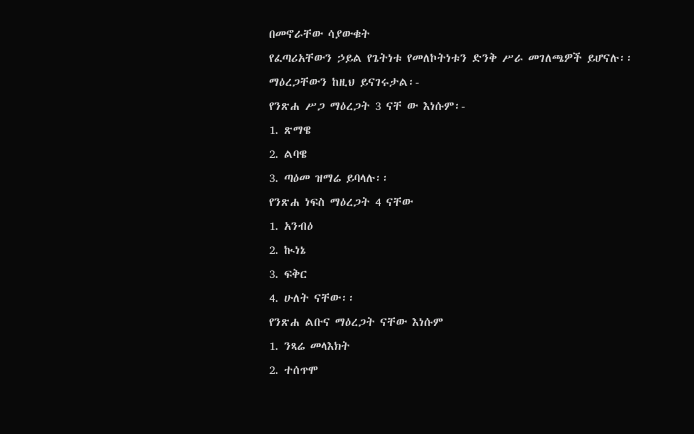በመኖራቸው ሳያውቁት
የፈጣሪአቸውን ኃይል የጌትነቱ የመለኮትነቱን ድንቅ ሥራ መገለጫዎች ይሆናሉ፡፡
ማዕረጋቸውን ከዚህ ይናገሩታል፡-
የንጽሐ ሥጋ ማዕረጋት 3 ናቸ ው እነሱም፡-
1. ጽማዌ
2. ልባዌ
3. ጣዕመ ዝማሬ ይባላሉ፡፡
የንጽሐ ነፍስ ማዕረጋት 4 ናቸው
1. አንብዕ
2. ኲነኔ
3. ፍቅር
4. ሁለት ናቸው፡፡
የንጽሐ ልቡና ማዕረጋት ናቸው እነሱም
1. ንጻሬ መላእክት
2. ተሰጥሞ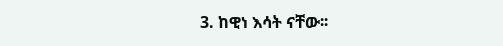3. ከዊነ እሳት ናቸው፡፡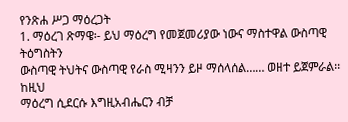የንጽሐ ሥጋ ማዕረጋት
1. ማዕረገ ጽማዌ፡- ይህ ማዕረግ የመጀመሪያው ነውና ማስተዋል ውስጣዊ ትዕግስትን
ውስጣዊ ትህትና ውስጣዊ የራስ ሚዛንን ይዞ ማሰላሰል…… ወዘተ ይጀምራል፡፡ ከዚህ
ማዕረግ ሲደርሱ እግዚአብሔርን ብቻ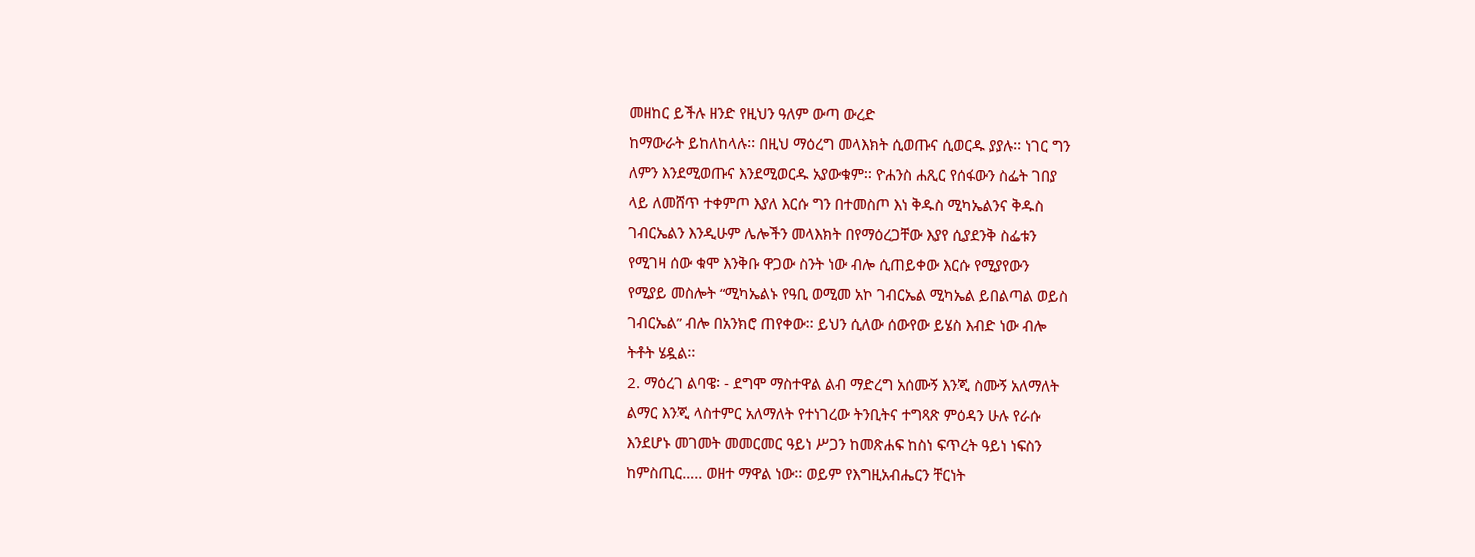መዘከር ይችሉ ዘንድ የዚህን ዓለም ውጣ ውረድ
ከማውራት ይከለከላሉ፡፡ በዚህ ማዕረግ መላእክት ሲወጡና ሲወርዱ ያያሉ፡፡ ነገር ግን
ለምን እንደሚወጡና እንደሚወርዱ አያውቁም፡፡ ዮሐንስ ሐጺር የሰፋውን ስፌት ገበያ
ላይ ለመሸጥ ተቀምጦ እያለ እርሱ ግን በተመስጦ እነ ቅዱስ ሚካኤልንና ቅዱስ
ገብርኤልን እንዲሁም ሌሎችን መላእክት በየማዕረጋቸው እያየ ሲያደንቅ ስፌቱን
የሚገዛ ሰው ቁሞ እንቅቡ ዋጋው ስንት ነው ብሎ ሲጠይቀው እርሱ የሚያየውን
የሚያይ መስሎት “ሚካኤልኑ የዓቢ ወሚመ አኮ ገብርኤል ሚካኤል ይበልጣል ወይስ
ገብርኤል” ብሎ በአንክሮ ጠየቀው፡፡ ይህን ሲለው ሰውየው ይሄስ እብድ ነው ብሎ
ትቶት ሄዷል፡፡
2. ማዕረገ ልባዌ፡ - ደግሞ ማስተዋል ልብ ማድረግ አሰሙኝ እንጂ ስሙኝ አለማለት
ልማር እንጂ ላስተምር አለማለት የተነገረው ትንቢትና ተግጻጽ ምዕዳን ሁሉ የራሱ
እንደሆኑ መገመት መመርመር ዓይነ ሥጋን ከመጽሐፍ ከስነ ፍጥረት ዓይነ ነፍስን
ከምስጢር….. ወዘተ ማዋል ነው፡፡ ወይም የእግዚአብሔርን ቸርነት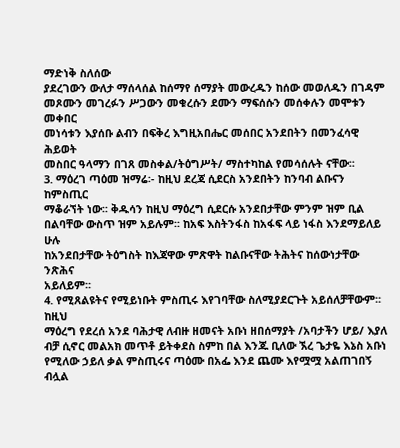ማድነቅ ስለሰው
ያደረገውን ውለታ ማሰላሰል ከሰማየ ሰማያት መውረዱን ከሰው መወለዱን በገዳም
መጾሙን መገረፉን ሥጋውን መቁረሱን ደሙን ማፍሰሱን መሰቀሉን መሞቱን መቀበር
መነሳቱን እያሰቡ ልብን በፍቅረ እግዚአበሔር መሰበር አንደበትን በመንፈሳዊ ሕይወት
መስበር ዓላማን በገጸ መስቀል/ትዕግሥት/ ማስተካከል የመሳሰሉት ናቸው፡፡
3. ማዕረገ ጣዕመ ዝማሬ፡- ከዚህ ደረጃ ሲደርስ አንደበትን ከንባብ ልቡናን ከምስጢር
ማቆራኘት ነው፡፡ ቅዱሳን ከዚህ ማዕረግ ሲደርሱ አንደበታቸው ምንም ዝም ቢል
በልባቸው ውስጥ ዝም አይሉም፡፡ ከአፍ እስትንፋስ ከአፋፍ ላይ ነፋስ እንደማይለይ ሁሉ
ከአንደበታቸው ትዕግስት ከእጃዋው ምጽዋት ከልቡናቸው ትሕትና ከሰውነታቸው ንጽሕና
አይለይም፡፡
4. የሚጸልዩትና የሚይነቡት ምስጢሩ እየገባቸው ስለሚያደርጉት አይሰለቻቸውም፡፡ ከዚህ
ማዕረግ የደረሰ አንደ ባሕታዊ ለብዙ ዘመናት አቡነ ዘበሰማያት /አባታችን ሆይ/ እያለ
ብቻ ሲኖር መልአክ መጥቶ ይትቀደስ ስምከ በል እንጁ ቢለው ኧረ ጌታዬ እኔስ አቡነ
የሚለው ኃይለ ቃል ምስጢሩና ጣዕሙ በአፌ እንደ ጨሙ እየሟሟ አልጠገበኝ ብሏል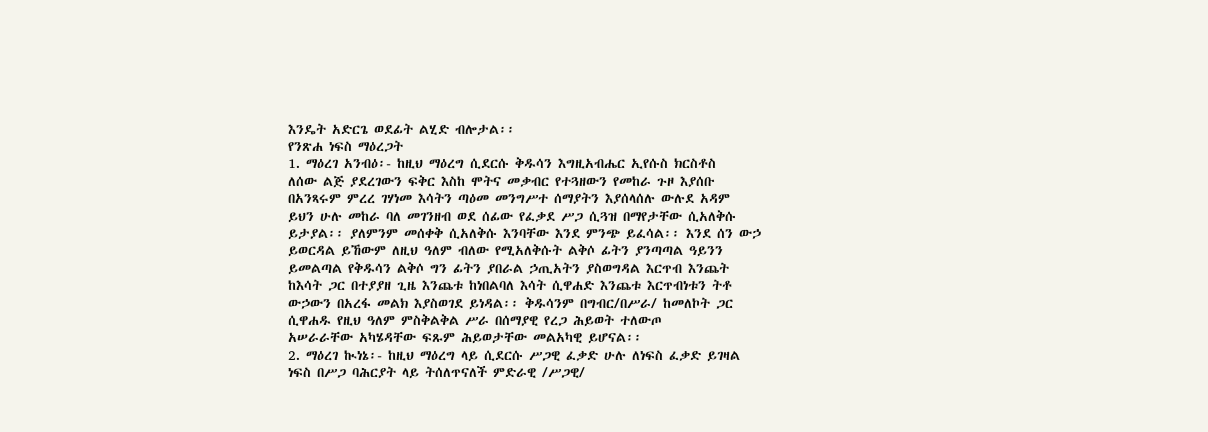እንዴት አድርጌ ወደፊት ልሂድ ብሎታል፡፡
የንጽሐ ነፍስ ማዕረጋት
1. ማዕረገ አንብዕ፡- ከዚህ ማዕረግ ሲደርሱ ቅዱሳን እግዚአብሔር ኢየሱስ ክርስቶስ
ለሰው ልጅ ያደረገውን ፍቅር እስከ ሞትና መቃብር የተጓዘውን የመከራ ጉዞ እያሰቡ
በአንጻሩም ምረረ ገሃነመ እሳትን ጣዕመ መንግሥተ ሰማያትን እያሰላሰሉ ውሉደ አዳም
ይህን ሁሉ መከራ ባለ መገንዘብ ወደ ሰፊው የፈቃደ ሥጋ ሲጓዝ በማየታቸው ሲአለቅሱ
ይታያል፡፡ ያለምንም መሰቀቅ ሲአለቅሱ እንባቸው እንደ ምንጭ ይፈሳል፡፡ እንደ ሰን ውኃ
ይወርዳል ይኸውም ለዚህ ዓለም ብለው የሚአለቅሱት ልቅሶ ፊትን ያንጣጣል ዓይንን
ይመልጣል የቅዱሳን ልቅሶ ግን ፊትን ያበራል ኃጢአትን ያስወግዳል እርጥብ እንጨት
ከእሳት ጋር በተያያዘ ጊዜ እንጨቱ ከነበልባለ እሳት ሲዋሐድ እንጨቱ እርጥብነቱን ትቶ
ውኃውን በአረፋ መልክ እያስወገደ ይነዳል፡፡ ቅዱሳንም በግብር/በሥራ/ ከመለኮት ጋር
ሲዋሐዱ የዚህ ዓለም ምስቅልቅል ሥራ በሰማያዊ የረጋ ሕይወት ተለውጦ
አሠራራቸው አካሄዳቸው ፍጹም ሕይወታቸው መልአካዊ ይሆናል፡፡
2. ማዕረገ ኲነኔ፡- ከዚህ ማዕረግ ላይ ሲደርሱ ሥጋዊ ፈቃድ ሁሉ ለነፍስ ፈቃድ ይገዛል
ነፍስ በሥጋ ባሕርያት ላይ ትሰለጥናለች ምድራዊ /ሥጋዊ/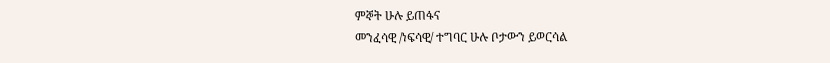ምኞት ሁሉ ይጠፋና
መንፈሳዊ /ነፍሳዊ/ ተግባር ሁሉ ቦታውን ይወርሳል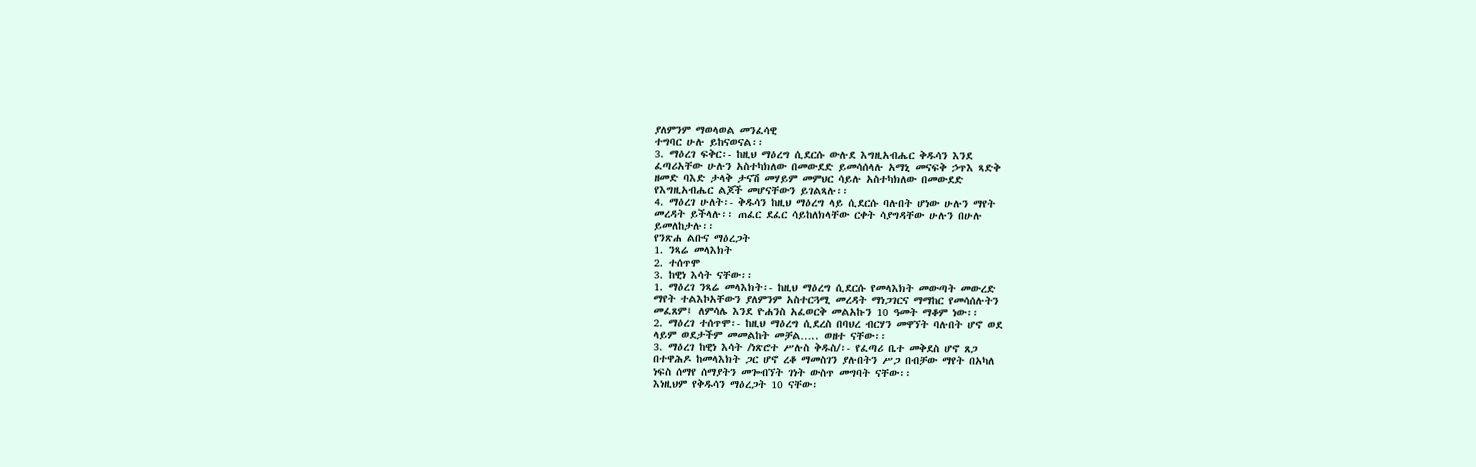ያለምንም ማወላወል መንፈሳዊ
ተግባር ሁሉ ይከናወናል፡፡
3. ማዕረገ ፍቅር፡- ከዚህ ማዕረግ ሲደርሱ ውሉደ እግዚአብሔር ቅዱሳን እንደ
ፈጣሪአቸው ሁሉን አስተካክለው በመውደድ ይመሳሰላሉ አማኒ መናፍቅ ኃጥእ ጻድቅ
ዘመድ ባእድ ታላቅ ታናሽ መሃይም መምህር ሳይሉ አስተካክለው በመውደድ
የእግዚአብሔር ልጆች መሆናቸውን ይገልጻሉ፡፡
4. ማዕረገ ሁለት፡- ቅዱሳን ከዚህ ማዕረግ ላይ ሲደርሱ ባሉበት ሆነው ሁሉን ማየት
መረዳት ይችላሉ፡፡ ጠፈር ደፈር ሳይከለክላቸው ርቀት ሳያግዳቸው ሁሉን በሁሉ
ይመለከታሉ፡፡
የንጽሐ ልቡና ማዕረጋት
1. ንጻሬ መላእክት
2. ተሰጥሞ
3. ከዊነ እሳት ናቸው፡፡
1. ማዕረገ ንጻሬ መላእክት፡- ከዚህ ማዕረግ ሲደርሱ የመላእክት መውጣት መውረድ
ማየት ተልእኮአቸውን ያለምንም አስተርጓሚ መረዳት ማነጋገርና ማማከር የመሳሰሉትን
መፈጸም፤ ለምሳሌ እንደ ዮሐንስ አፈወርቅ መልአኩን 10 ዓመት ማቆም ነው፡፡
2. ማዕረገ ተሰጥሞ፡- ከዚህ ማዕረግ ሲደረስ በባህረ ብርሃን መዋኘት ባሉበት ሆኖ ወደ
ላይም ወደታችም መመልከት መቻል….. ወዘተ ናቸው፡፡
3. ማዕረገ ከዊነ እሳት /ነጽሮተ ሥሉስ ቅዱስ/፡- የፈጣሪ ቤተ መቅደስ ሆኖ ጸጋ
በተዋሕዶ ከመላእክት ጋር ሆኖ ረቆ ማመስገን ያሉበትን ሥጋ በብቻው ማየት በአካለ
ነፍስ ሰማየ ሰማያትን መጐብኘት ገነት ውስጥ መግባት ናቸው፡፡
እነዚህም የቅዱሳን ማዕረጋት 10 ናቸው፡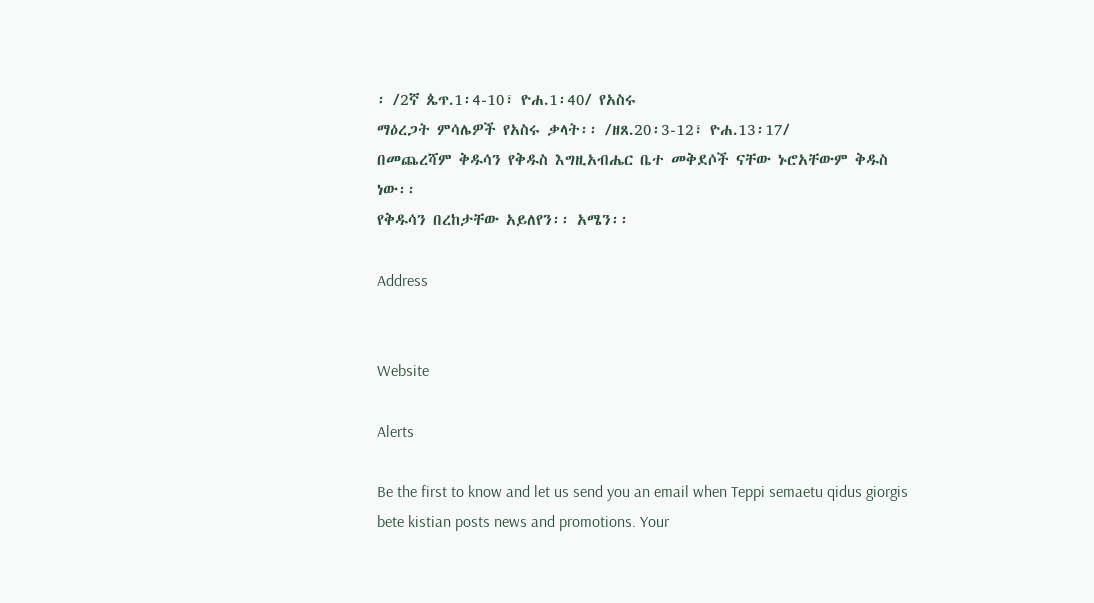፡ /2ኛ ጴጥ.1፡4-10፣ ዮሐ.1፡40/ የአስሩ
ማዕረጋት ምሳሌዎች የአስሩ ቃላት፡፡ /ዘጸ.20፡3-12፣ ዮሐ.13፡17/
በመጨረሻም ቅዱሳን የቅዱስ እግዚአብሔር ቤተ መቅደሶች ናቸው ኑሮአቸውም ቅዱስ
ነው፡፡
የቅዱሳን በረከታቸው አይለየን፡፡ አሜን፡፡

Address


Website

Alerts

Be the first to know and let us send you an email when Teppi semaetu qidus giorgis bete kistian posts news and promotions. Your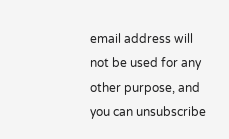email address will not be used for any other purpose, and you can unsubscribe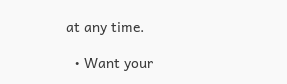at any time.

  • Want your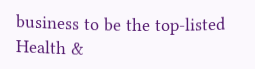business to be the top-listed Health &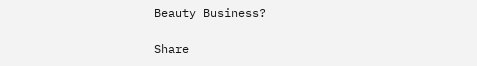Beauty Business?

Share